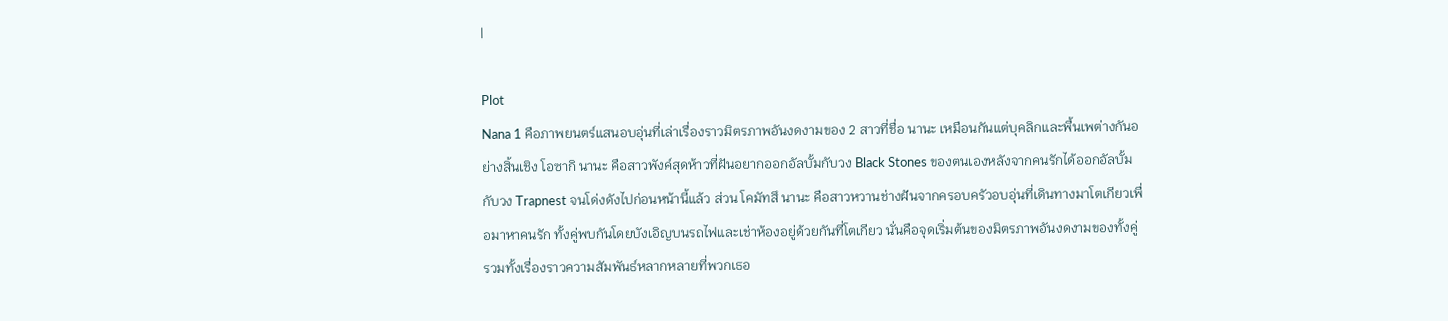|

Plot
Nana 1 คือภาพยนตร์แสนอบอุ่นที่เล่าเรื่องราวมิตรภาพอันงดงามของ 2 สาวที่ชื่อ นานะ เหมือนกันแต่บุคลิกและพื้นเพต่างกันอย่างสิ้นเชิง โอซากิ นานะ คือสาวพังค์สุดห้าวที่ฝันอยากออกอัลบั้มกับวง Black Stones ของตนเองหลังจากคนรักได้ออกอัลบั้มกับวง Trapnest จนโด่งดังไปก่อนหน้านี้แล้ว ส่วน โคมัทสึ นานะ คือสาวหวานช่างฝันจากครอบครัวอบอุ่นที่เดินทางมาโตเกียวเพื่อมาหาคนรัก ทั้งคู่พบกันโดยบังเอิญบนรถไฟและเช่าห้องอยู่ด้วยกันที่โตเกียว นั่นคือจุดเริ่มต้นของมิตรภาพอันงดงามของทั้งคู่ รวมทั้งเรื่องราวความสัมพันธ์หลากหลายที่พวกเธอ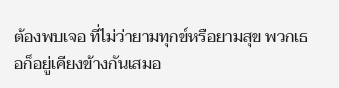ต้องพบเจอ ที่ไม่ว่ายามทุกข์หรือยามสุข พวกเธอก็อยู่เคียงข้างกันเสมอ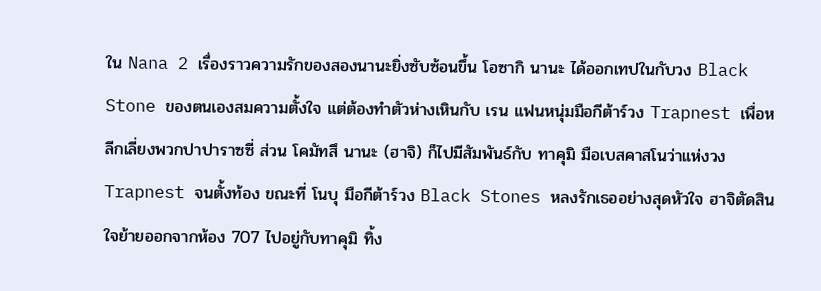ใน Nana 2 เรื่องราวความรักของสองนานะยิ่งซับซ้อนขึ้น โอซากิ นานะ ได้ออกเทปในกับวง Black Stone ของตนเองสมความตั้งใจ แต่ต้องทำตัวห่างเหินกับ เรน แฟนหนุ่มมือกีต้าร์วง Trapnest เพื่อหลีกเลี่ยงพวกปาปาราซซี่ ส่วน โคมัทสึ นานะ (ฮาจิ) ก็ไปมีสัมพันธ์กับ ทาคุมิ มือเบสคาสโนว่าแห่งวง Trapnest จนตั้งท้อง ขณะที่ โนบุ มือกีต้าร์วง Black Stones หลงรักเธออย่างสุดหัวใจ ฮาจิตัดสินใจย้ายออกจากห้อง 707 ไปอยู่กับทาคุมิ ทิ้ง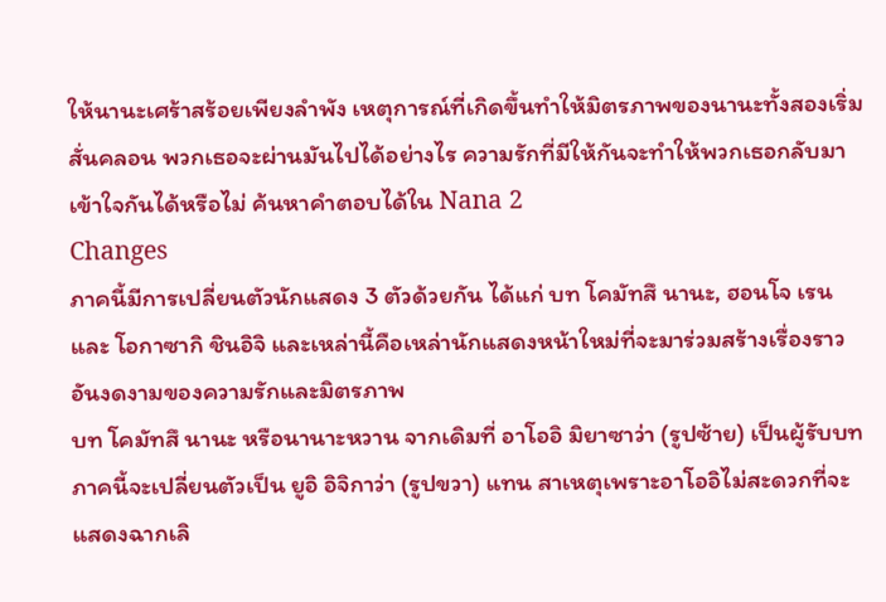ให้นานะเศร้าสร้อยเพียงลำพัง เหตุการณ์ที่เกิดขึ้นทำให้มิตรภาพของนานะทั้งสองเริ่มสั่นคลอน พวกเธอจะผ่านมันไปได้อย่างไร ความรักที่มีให้กันจะทำให้พวกเธอกลับมาเข้าใจกันได้หรือไม่ ค้นหาคำตอบได้ใน Nana 2
Changes
ภาคนี้มีการเปลี่ยนตัวนักแสดง 3 ตัวด้วยกัน ได้แก่ บท โคมัทสึ นานะ, ฮอนโจ เรน และ โอกาซากิ ชินอิจิ และเหล่านี้คือเหล่านักแสดงหน้าใหม่ที่จะมาร่วมสร้างเรื่องราวอันงดงามของความรักและมิตรภาพ
บท โคมัทสึ นานะ หรือนานาะหวาน จากเดิมที่ อาโออิ มิยาซาว่า (รูปซ้าย) เป็นผู้รับบท ภาคนี้จะเปลี่ยนตัวเป็น ยูอิ อิจิกาว่า (รูปขวา) แทน สาเหตุเพราะอาโออิไม่สะดวกที่จะแสดงฉากเลิ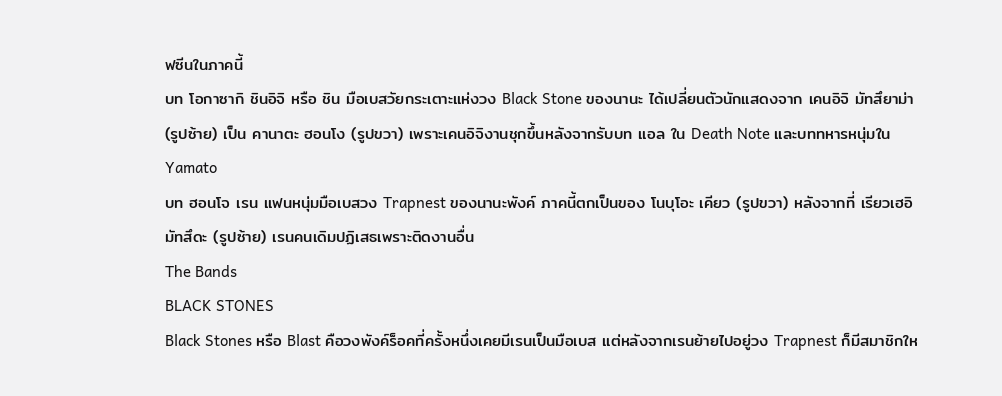ฟซีนในภาคนี้
บท โอกาซากิ ชินอิจิ หรือ ชิน มือเบสวัยกระเตาะแห่งวง Black Stone ของนานะ ได้เปลี่ยนตัวนักแสดงจาก เคนอิจิ มัทสึยาม่า (รูปซ้าย) เป็น คานาตะ ฮอนโง (รูปขวา) เพราะเคนอิจิงานชุกขึ้นหลังจากรับบท แอล ใน Death Note และบททหารหนุ่มใน Yamato
บท ฮอนโจ เรน แฟนหนุ่มมือเบสวง Trapnest ของนานะพังค์ ภาคนี้ตกเป็นของ โนบุโอะ เคียว (รูปขวา) หลังจากที่ เรียวเฮอิ มัทสึดะ (รูปซ้าย) เรนคนเดิมปฏิเสธเพราะติดงานอื่น
The Bands
BLACK STONES
Black Stones หรือ Blast คือวงพังค์ร็อคที่ครั้งหนึ่งเคยมีเรนเป็นมือเบส แต่หลังจากเรนย้ายไปอยู่วง Trapnest ก็มีสมาชิกให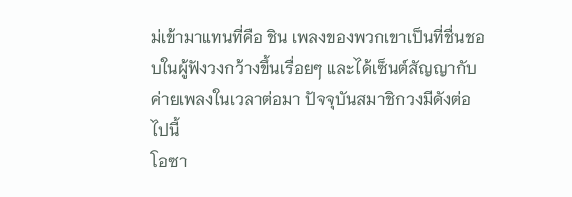ม่เข้ามาแทนที่คือ ชิน เพลงของพวกเขาเป็นที่ชื่นชอบในผู้ฟังวงกว้างขึ้นเรื่อยๆ และได้เซ็นต์สัญญากับค่ายเพลงในเวลาต่อมา ปัจจุบันสมาชิกวงมีดังต่อไปนี้
โอซา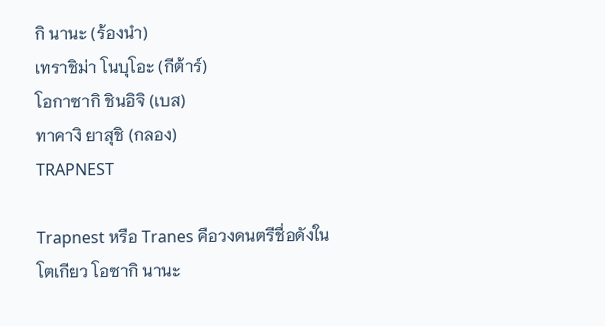กิ นานะ (ร้องนำ)
เทราชิม่า โนบุโอะ (กีต้าร์)
โอกาซากิ ชินอิจิ (เบส)
ทาคางิ ยาสุชิ (กลอง)
TRAPNEST

Trapnest หรือ Tranes คือวงดนตรีชื่อดังในโตเกียว โอซากิ นานะ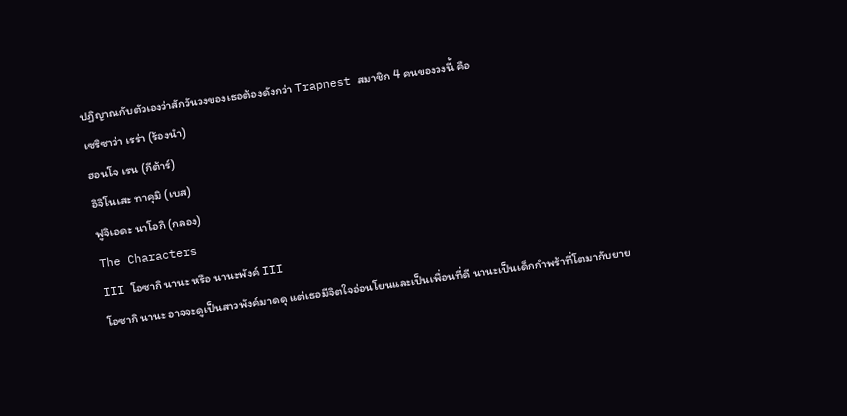ปฏิญาณกับตัวเองว่าสักวันวงของเธอต้องดังกว่า Trapnest สมาชิก 4 คนของวงนี้ คือ
เซริซาว่า เรร่า (ร้องนำ)
ฮอนโจ เรน (กีต้าร์)
อิจิโนเสะ ทาคุมิ (เบส)
ฟูจิเอดะ นาโอกิ (กลอง)
The Characters
III โอซากิ นานะ หรือ นานะพังค์ III
โอซากิ นานะ อาจจะดูเป็นสาวพังค์มาดดุ แต่เธอมีจิตใจอ่อนโยนและเป็นเพื่อนที่ดี นานะเป็นเด็กกำพร้าที่โตมากับยาย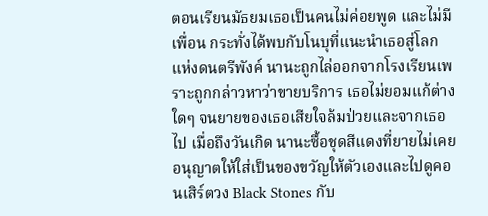ตอนเรียนมัธยมเธอเป็นคนไม่ค่อยพูด และไม่มีเพื่อน กระทั่งได้พบกับโนบุที่แนะนำเธอสู่โลกแห่งดนตรีพังค์ นานะถูกไล่ออกจากโรงเรียนเพราะถูกกล่าวหาว่าขายบริการ เธอไม่ยอมแก้ต่างใดๆ จนยายของเธอเสียใจล้มป่วยและจากเธอไป เมื่อถึงวันเกิด นานะซื้อชุดสีแดงที่ยายไม่เคยอนุญาตให้ใส่เป็นของขวัญให้ตัวเองและไปดูคอนเสิร์ตวง Black Stones กับ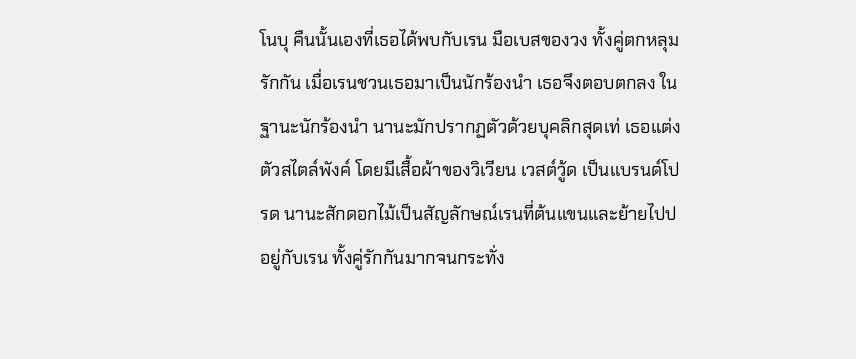โนบุ คืนนั้นเองที่เธอได้พบกับเรน มือเบสของวง ทั้งคู่ตกหลุมรักกัน เมื่อเรนชวนเธอมาเป็นนักร้องนำ เธอจึงตอบตกลง ในฐานะนักร้องนำ นานะมักปรากฏตัวด้วยบุคลิกสุดเท่ เธอแต่งตัวสไตล์พังค์ โดยมีเสื้อผ้าของวิเวียน เวสต์วู้ด เป็นแบรนด์โปรด นานะสักดอกไม้เป็นสัญลักษณ์เรนที่ต้นแขนและย้ายไปปอยู่กับเรน ทั้งคู่รักกันมากจนกระทั่ง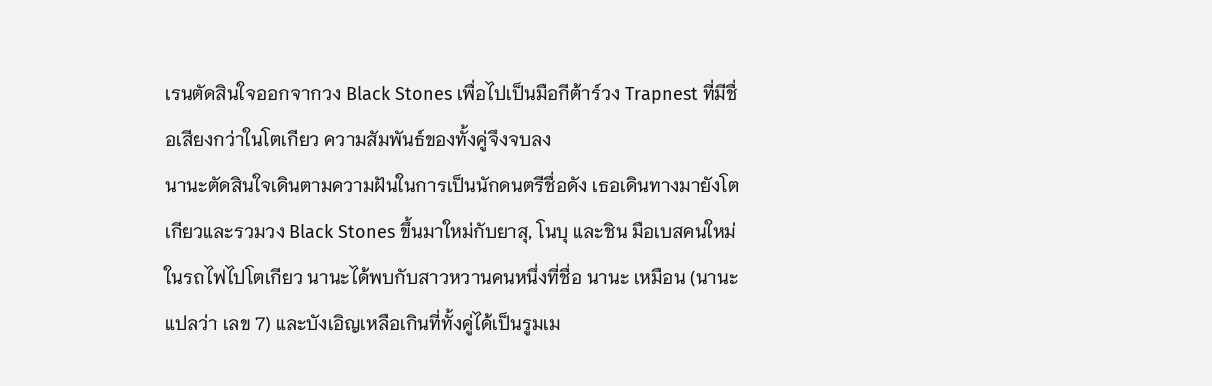เรนตัดสินใจออกจากวง Black Stones เพื่อไปเป็นมือกีต้าร์วง Trapnest ที่มีชื่อเสียงกว่าในโตเกียว ความสัมพันธ์ของทั้งคู่จึงจบลง
นานะตัดสินใจเดินตามความฝันในการเป็นนักดนตรีชื่อดัง เธอเดินทางมายังโตเกียวและรวมวง Black Stones ขึ้นมาใหม่กับยาสุ, โนบุ และชิน มือเบสคนใหม่ ในรถไฟไปโตเกียว นานะได้พบกับสาวหวานคนหนึ่งที่ชื่อ นานะ เหมือน (นานะ แปลว่า เลข 7) และบังเอิญเหลือเกินที่ทั้งคู่ได้เป็นรูมเม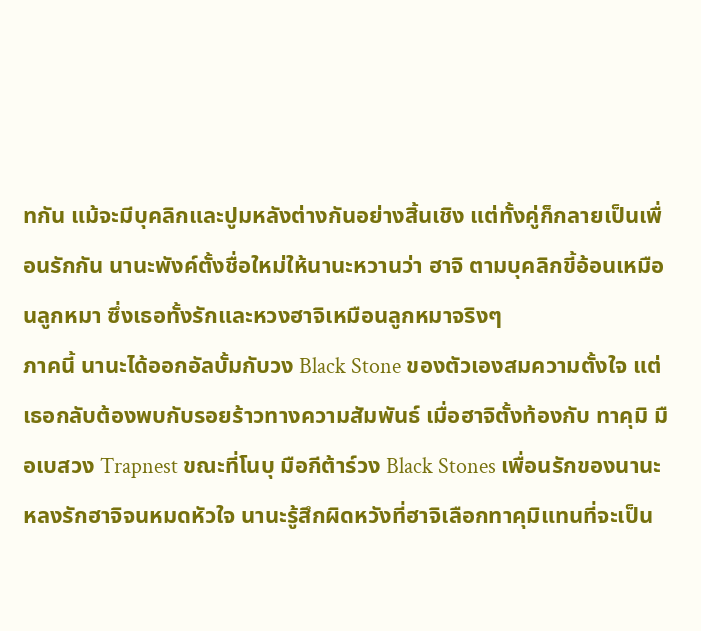ทกัน แม้จะมีบุคลิกและปูมหลังต่างกันอย่างสิ้นเชิง แต่ทั้งคู่ก็กลายเป็นเพื่อนรักกัน นานะพังค์ตั้งชื่อใหม่ให้นานะหวานว่า ฮาจิ ตามบุคลิกขี้อ้อนเหมือนลูกหมา ซึ่งเธอทั้งรักและหวงฮาจิเหมือนลูกหมาจริงๆ
ภาคนี้ นานะได้ออกอัลบั้มกับวง Black Stone ของตัวเองสมความตั้งใจ แต่เธอกลับต้องพบกับรอยร้าวทางความสัมพันธ์ เมื่อฮาจิตั้งท้องกับ ทาคุมิ มือเบสวง Trapnest ขณะที่โนบุ มือกีต้าร์วง Black Stones เพื่อนรักของนานะหลงรักฮาจิจนหมดหัวใจ นานะรู้สึกผิดหวังที่ฮาจิเลือกทาคุมิแทนที่จะเป็น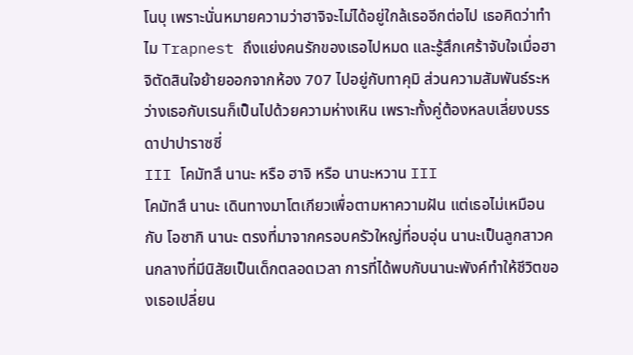โนบุ เพราะนั่นหมายความว่าฮาจิจะไม่ได้อยู่ใกล้เธออีกต่อไป เธอคิดว่าทำไม Trapnest ถึงแย่งคนรักของเธอไปหมด และรู้สึกเศร้าจับใจเมื่อฮาจิตัดสินใจย้ายออกจากห้อง 707 ไปอยู่กับทาคุมิ ส่วนความสัมพันธ์ระหว่างเธอกับเรนก็เป็นไปด้วยความห่างเหิน เพราะทั้งคู่ต้องหลบเลี่ยงบรรดาปาปาราซซี่
III โคมัทสึ นานะ หรือ ฮาจิ หรือ นานะหวาน III
โคมัทสึ นานะ เดินทางมาโตเกียวเพื่อตามหาความฝัน แต่เธอไม่เหมือนกับ โอซากิ นานะ ตรงที่มาจากครอบครัวใหญ่ที่อบอุ่น นานะเป็นลูกสาวคนกลางที่มีนิสัยเป็นเด็กตลอดเวลา การที่ได้พบกับนานะพังค์ทำให้ชีวิตของเธอเปลี่ยน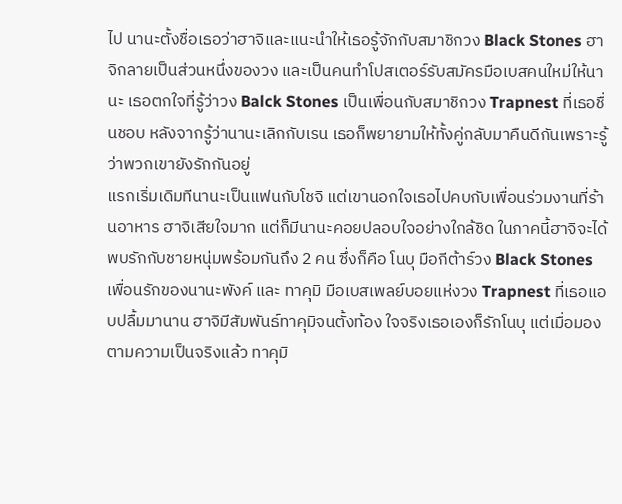ไป นานะตั้งชื่อเธอว่าฮาจิและแนะนำให้เธอรู้จักกับสมาชิกวง Black Stones ฮาจิกลายเป็นส่วนหนึ่งของวง และเป็นคนทำโปสเตอร์รับสมัครมือเบสคนใหม่ให้นานะ เธอตกใจที่รู้ว่าวง Balck Stones เป็นเพื่อนกับสมาชิกวง Trapnest ที่เธอชื่นชอบ หลังจากรู้ว่านานะเลิกกับเรน เธอก็พยายามให้ทั้งคู่กลับมาคืนดีกันเพราะรู้ว่าพวกเขายังรักกันอยู่
แรกเริ่มเดิมทีนานะเป็นแฟนกับโชจิ แต่เขานอกใจเธอไปคบกับเพื่อนร่วมงานที่ร้านอาหาร ฮาจิเสียใจมาก แต่ก็มีนานะคอยปลอบใจอย่างใกล้ชิด ในภาคนี้ฮาจิจะได้พบรักกับชายหนุ่มพร้อมกันถึง 2 คน ซึ่งก็คือ โนบุ มือกีต้าร์วง Black Stones เพื่อนรักของนานะพังค์ และ ทาคุมิ มือเบสเพลย์บอยแห่งวง Trapnest ที่เธอแอบปลื้มมานาน ฮาจิมีสัมพันธ์ทาคุมิจนตั้งท้อง ใจจริงเธอเองก็รักโนบุ แต่เมื่อมองตามความเป็นจริงแล้ว ทาคุมิ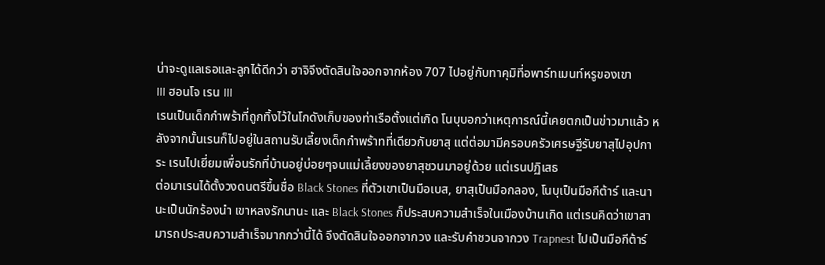น่าจะดูแลเธอและลูกได้ดีกว่า ฮาจิจึงตัดสินใจออกจากห้อง 707 ไปอยู่กับทาคุมิที่อพาร์ทเมนท์หรูของเขา
III ฮอนโจ เรน III
เรนเป็นเด็กกำพร้าที่ถูกทิ้งไว้ในโกดังเก็บของท่าเรือตั้งแต่เกิด โนบุบอกว่าเหตุการณ์นี้เคยตกเป็นข่าวมาแล้ว หลังจากนั้นเรนก็ไปอยู่ในสถานรับเลี้ยงเด็กกำพร้าทที่เดียวกับยาสุ แต่ต่อมามีครอบครัวเศรษฐีรับยาสุไปอุปการะ เรนไปเยี่ยมเพื่อนรักที่บ้านอยู่บ่อยๆจนแม่เลี้ยงของยาสุชวนมาอยู่ด้วย แต่เรนปฏิเสธ
ต่อมาเรนได้ตั้งวงดนตรีขึ้นชื่อ Black Stones ที่ตัวเขาเป็นมือเบส, ยาสุเป็นมือกลอง, โนบุเป็นมือกีต้าร์ และนานะเป็นนักร้องนำ เขาหลงรักนานะ และ Black Stones ก็ประสบความสำเร็จในเมืองบ้านเกิด แต่เรนคิดว่าเขาสามารถประสบความสำเร็จมากกว่านี้ได้ จึงตัดสินใจออกจากวง และรับคำชวนจากวง Trapnest ไปเป็นมือกีต้าร์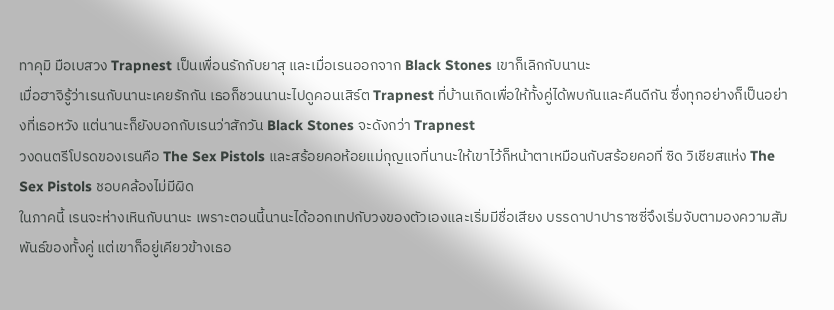ทาคุมิ มือเบสวง Trapnest เป็นเพื่อนรักกับยาสุ และเมื่อเรนออกจาก Black Stones เขาก็เลิกกับนานะ
เมื่อฮาจิรู้ว่าเรนกับนานะเคยรักกัน เธอก็ชวนนานะไปดูคอนเสิร์ต Trapnest ที่บ้านเกิดเพื่อให้ทั้งคู่ได้พบกันและคืนดีกัน ซึ่งทุกอย่างก็เป็นอย่างที่เธอหวัง แต่นานะก็ยังบอกกับเรนว่าสักวัน Black Stones จะดังกว่า Trapnest
วงดนตรีโปรดของเรนคือ The Sex Pistols และสร้อยคอห้อยแม่กุญแจที่นานะให้เขาไว้ก็หน้าตาเหมือนกับสร้อยคอที่ ซิด วิเชียสแห่ง The Sex Pistols ชอบคล้องไม่มีผิด
ในภาคนี้ เรนจะห่างเหินกับนานะ เพราะตอนนี้นานะได้ออกเทปกับวงของตัวเองและเริ่มมีชื่อเสียง บรรดาปาปาราซซี่จึงเริ่มจับตามองความสัมพันธ์ของทั้งคู่ แต่เขาก็อยู่เคียวข้างเธอ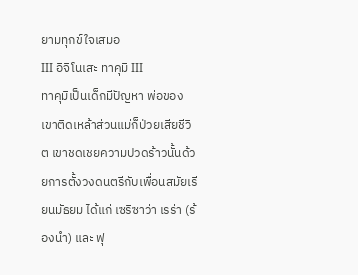ยามทุกข์ใจเสมอ
III อิจิโนเสะ ทาคุมิ III
ทาคุมิเป็นเด็กมีปัญหา พ่อของเขาติดเหล้าส่วนแม่ก็ป่วยเสียชีวิต เขาชดเชยความปวดร้าวนั้นด้วยการตั้งวงดนตรีกับเพื่อนสมัยเรียนมัธยม ได้แก่ เซริซาว่า เรร่า (ร้องนำ) และ ฟุ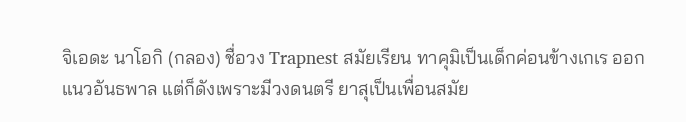จิเอดะ นาโอกิ (กลอง) ชื่อวง Trapnest สมัยเรียน ทาคุมิเป็นเด็กค่อนข้างเกเร ออกแนวอันธพาล แต่ก็ดังเพราะมีวงดนตรี ยาสุเป็นเพื่อนสมัย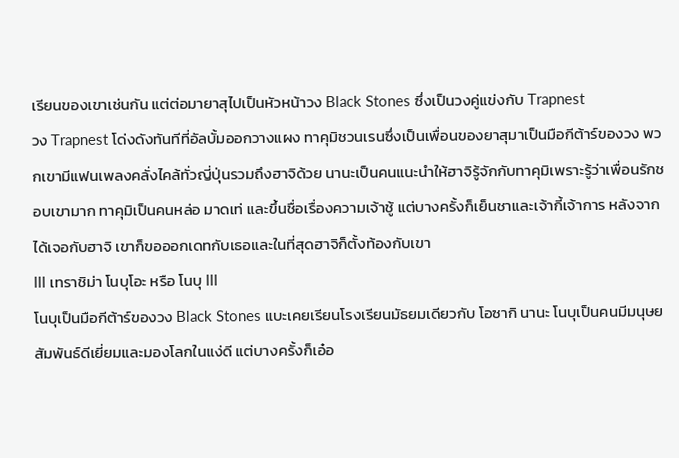เรียนของเขาเช่นกัน แต่ต่อมายาสุไปเป็นหัวหน้าวง Black Stones ซึ่งเป็นวงคู่แข่งกับ Trapnest
วง Trapnest โด่งดังทันทีที่อัลบั้มออกวางแผง ทาคุมิชวนเรนซึ่งเป็นเพื่อนของยาสุมาเป็นมือกีต้าร์ของวง พวกเขามีแฟนเพลงคลั่งไคล้ทั่วญี่ปุ่นรวมถึงฮาจิด้วย นานะเป็นคนแนะนำให้ฮาจิรู้จักกับทาคุมิเพราะรู้ว่าเพื่อนรักชอบเขามาก ทาคุมิเป็นคนหล่อ มาดเท่ และขึ้นชื่อเรื่องความเจ้าชู้ แต่บางครั้งก็เย็นชาและเจ้ากี้เจ้าการ หลังจากได้เจอกับฮาจิ เขาก็ขอออกเดทกับเธอและในที่สุดฮาจิก็ตั้งท้องกับเขา
III เทราชิม่า โนบุโอะ หรือ โนบุ III
โนบุเป็นมือกีต้าร์ของวง Black Stones แบะเคยเรียนโรงเรียนมัธยมเดียวกับ โอซากิ นานะ โนบุเป็นคนมีมนุษยสัมพันธ์ดีเยี่ยมและมองโลกในแง่ดี แต่บางครั้งก็เอ๋อ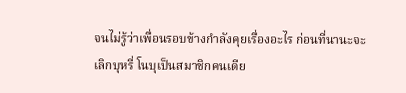จนไม่รู้ว่าเพื่อนรอบข้างกำลังคุยเรื่องอะไร ก่อนที่นานะจะเลิกบุหรี่ โนบุเป็นสมาชิกคนเดีย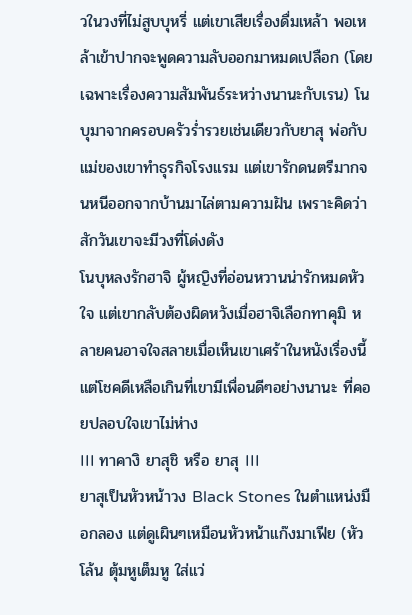วในวงที่ไม่สูบบุหรี่ แต่เขาเสียเรื่องดื่มเหล้า พอเหล้าเข้าปากจะพูดความลับออกมาหมดเปลือก (โดยเฉพาะเรื่องความสัมพันธ์ระหว่างนานะกับเรน) โนบุมาจากครอบครัวร่ำรวยเช่นเดียวกับยาสุ พ่อกับแม่ของเขาทำธุรกิจโรงแรม แต่เขารักดนตรีมากจนหนีออกจากบ้านมาไล่ตามความฝัน เพราะคิดว่าสักวันเขาจะมีวงที่โด่งดัง
โนบุหลงรักฮาจิ ผู้หญิงที่อ่อนหวานน่ารักหมดหัวใจ แต่เขากลับต้องผิดหวังเมื่อฮาจิเลือกทาคุมิ หลายคนอาจใจสลายเมื่อเห็นเขาเศร้าในหนังเรื่องนี้ แต่โชคดีเหลือเกินที่เขามีเพื่อนดีๆอย่างนานะ ที่คอยปลอบใจเขาไม่ห่าง
III ทาคางิ ยาสุชิ หรือ ยาสุ III
ยาสุเป็นหัวหน้าวง Black Stones ในตำแหน่งมือกลอง แต่ดูเผินๆเหมือนหัวหน้าแก๊งมาเฟีย (หัวโล้น ตุ้มหูเต็มหู ใส่แว่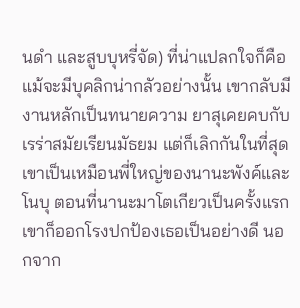นดำ และสูบบุหรี่จัด) ที่น่าแปลกใจก็คือแม้จะมีบุคลิกน่ากลัวอย่างนั้น เขากลับมีงานหลักเป็นทนายความ ยาสุเคยคบกับเรร่าสมัยเรียนมัธยม แต่ก็เลิกกันในที่สุด เขาเป็นเหมือนพี่ใหญ่ของนานะพังค์และโนบุ ตอนที่นานะมาโตเกียวเป็นครั้งแรก เขาก็ออกโรงปกป้องเธอเป็นอย่างดี นอกจาก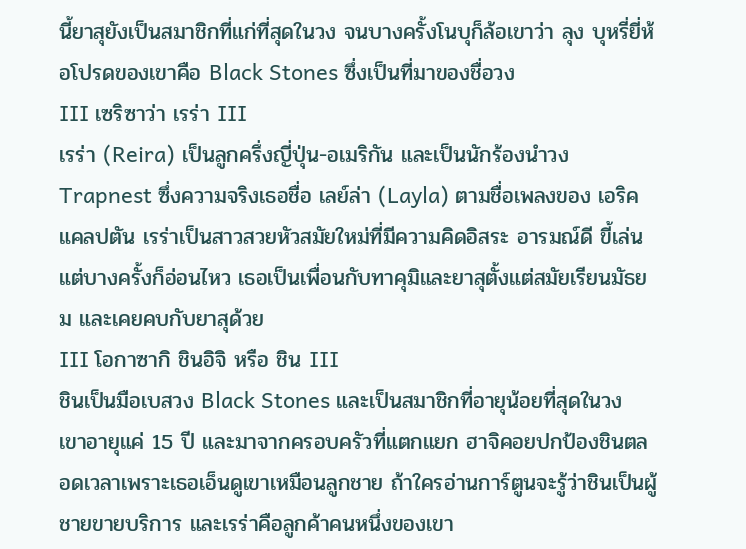นี้ยาสุยังเป็นสมาชิกที่แก่ที่สุดในวง จนบางครั้งโนบุก็ล้อเขาว่า ลุง บุหรี่ยี่ห้อโปรดของเขาคือ Black Stones ซึ่งเป็นที่มาของชื่อวง
III เซริซาว่า เรร่า III
เรร่า (Reira) เป็นลูกครึ่งญี่ปุ่น-อเมริกัน และเป็นนักร้องนำวง Trapnest ซึ่งความจริงเธอชื่อ เลย์ล่า (Layla) ตามชื่อเพลงของ เอริค แคลปตัน เรร่าเป็นสาวสวยหัวสมัยใหม่ที่มีความคิดอิสระ อารมณ์ดี ขี้เล่น แต่บางครั้งก็อ่อนไหว เธอเป็นเพื่อนกับทาคุมิและยาสุตั้งแต่สมัยเรียนมัธยม และเคยคบกับยาสุด้วย
III โอกาซากิ ชินอิจิ หรือ ชิน III
ชินเป็นมือเบสวง Black Stones และเป็นสมาชิกที่อายุน้อยที่สุดในวง เขาอายุแค่ 15 ปี และมาจากครอบครัวที่แตกแยก ฮาจิคอยปกป้องชินตลอดเวลาเพราะเธอเอ็นดูเขาเหมือนลูกชาย ถ้าใครอ่านการ์ตูนจะรู้ว่าชินเป็นผู้ชายขายบริการ และเรร่าคือลูกค้าคนหนึ่งของเขา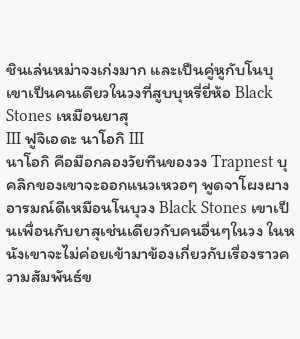ชินเล่นหม่าจงเก่งมาก และเป็นคู่หูกับโนบุ เขาเป็นคนเดียวในวงที่สูบบุหรี่ยี่ห้อ Black Stones เหมือนยาสุ
III ฟูจิเอดะ นาโอกิ III
นาโอกิ คือมือกลองวัยทีนของวง Trapnest บุคลิกของเขาจะออกแนวเหวอๆ พูดจาโผงผาง อารมณ์ดีเหมือนโนบุวง Black Stones เขาเป็นเพื่อนกับยาสุเช่นเดียวกับคนอื่นๆในวง ในหนังเขาจะไม่ค่อยเข้ามาข้องเกี่ยวกับเรื่องราวความสัมพันธ์ข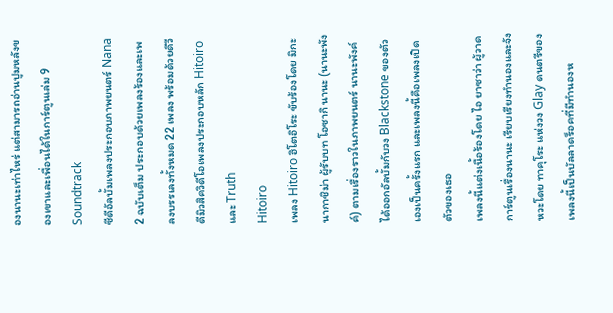องนานะเท่าไหร่ แต่สามารถอ่านปูมหลังของเขาและเพื่อนได้ในการ์ตูนเล่ม 9
Soundtrack
ซีดีอัลบั้มเพลงประกอบภาพยนตร์ Nana 2 ฉบับเต็ม ประกอบด้วยเพลงร้องและเพลงบรรเลงทั้งหมด 22 เพลง พร้อมด้วยดีวีดีมิวสิควิดีโอเพลงประกอบหลัก Hitoiro และ Truth
Hitoiro
เพลง Hitoiro ฮิโตอิโระ ขับร้องโดย มิกะ นากาชิม่า ผู้รับบท โอซากิ นานะ (นานะพังค์) ตามเรื่องราวในภาพยนตร์ นานะพังค์ได้ออกอัลบั้มกับวง Blackstone ของตัวเองเป็นครั้งแรก และเพลงนี้คือเพลงเปิดตัวของเธอ
เพลงนี้แต่งเนื้อร้องโดย ไอ ยาซาว่า ผู้วาดการ์ตูนเรื่องนานะ เรียบเรียงทำนองและจังหวะโดย ทาคุโระ แห่งวง Glay ดนตรีของเพลงนี้เป็นบัลลาดร็อคที่มีทำนองห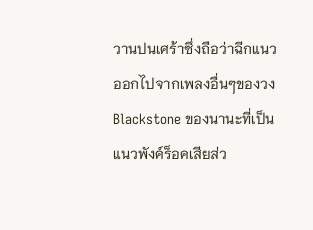วานปนเศร้าซึ่งถือว่าฉีกแนวออกไปจากเพลงอื่นๆของวง Blackstone ของนานะที่เป็นแนวพังค์ร็อคเสียส่ว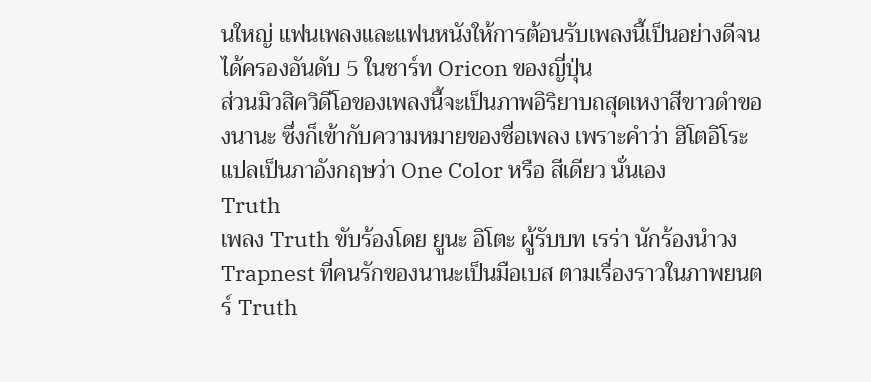นใหญ่ แฟนเพลงและแฟนหนังให้การต้อนรับเพลงนี้เป็นอย่างดีจนได้ครองอันดับ 5 ในชาร์ท Oricon ของญี่ปุ่น
ส่วนมิวสิควิดีโอของเพลงนี้จะเป็นภาพอิริยาบถสุดเหงาสีขาวดำของนานะ ซึ่งก็เข้ากับความหมายของชื่อเพลง เพราะคำว่า ฮิโตอิโระ แปลเป็นภาอังกฤษว่า One Color หรือ สีเดียว นั่นเอง
Truth
เพลง Truth ขับร้องโดย ยูนะ อิโตะ ผู้รับบท เรร่า นักร้องนำวง Trapnest ที่คนรักของนานะเป็นมือเบส ตามเรื่องราวในภาพยนตร์ Truth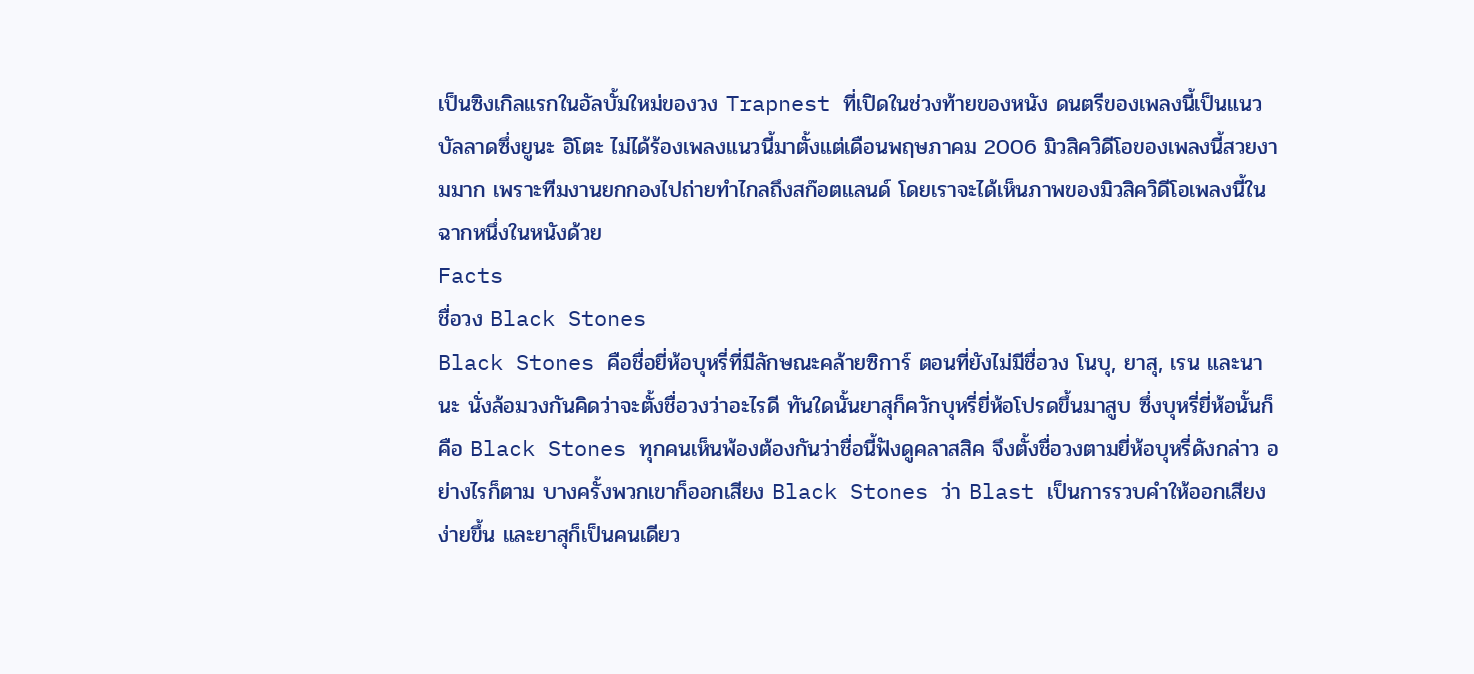เป็นซิงเกิลแรกในอัลบั้มใหม่ของวง Trapnest ที่เปิดในช่วงท้ายของหนัง ดนตรีของเพลงนี้เป็นแนวบัลลาดซึ่งยูนะ อิโตะ ไม่ได้ร้องเพลงแนวนี้มาตั้งแต่เดือนพฤษภาคม 2006 มิวสิควิดีโอของเพลงนี้สวยงามมาก เพราะทีมงานยกกองไปถ่ายทำไกลถึงสก๊อตแลนด์ โดยเราจะได้เห็นภาพของมิวสิควิดีโอเพลงนี้ในฉากหนึ่งในหนังด้วย
Facts
ชื่อวง Black Stones
Black Stones คือชื่อยี่ห้อบุหรี่ที่มีลักษณะคล้ายซิการ์ ตอนที่ยังไม่มีชื่อวง โนบุ, ยาสุ, เรน และนานะ นั่งล้อมวงกันคิดว่าจะตั้งชื่อวงว่าอะไรดี ทันใดนั้นยาสุก็ควักบุหรี่ยี่ห้อโปรดขึ้นมาสูบ ซึ่งบุหรี่ยี่ห้อนั้นก็คือ Black Stones ทุกคนเห็นพ้องต้องกันว่าชื่อนี้ฟังดูคลาสสิค จึงตั้งชื่อวงตามยี่ห้อบุหรี่ดังกล่าว อย่างไรก็ตาม บางครั้งพวกเขาก็ออกเสียง Black Stones ว่า Blast เป็นการรวบคำให้ออกเสียงง่ายขึ้น และยาสุก็เป็นคนเดียว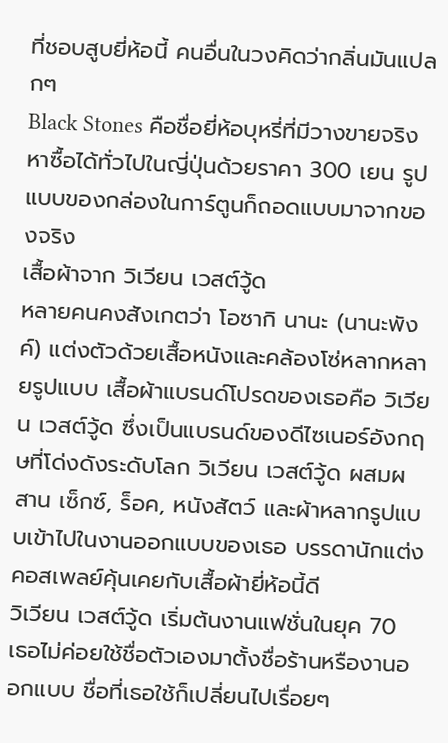ที่ชอบสูบยี่ห้อนี้ คนอื่นในวงคิดว่ากลิ่นมันแปลกๆ
Black Stones คือชื่อยี่ห้อบุหรี่ที่มีวางขายจริง หาซื้อได้ทั่วไปในญี่ปุ่นด้วยราคา 300 เยน รูปแบบของกล่องในการ์ตูนก็ถอดแบบมาจากของจริง
เสื้อผ้าจาก วิเวียน เวสต์วู้ด
หลายคนคงสังเกตว่า โอซากิ นานะ (นานะพังค์) แต่งตัวด้วยเสื้อหนังและคล้องโซ่หลากหลายรูปแบบ เสื้อผ้าแบรนด์โปรดของเธอคือ วิเวียน เวสต์วู้ด ซึ่งเป็นแบรนด์ของดีไซเนอร์อังกฤษที่โด่งดังระดับโลก วิเวียน เวสต์วู้ด ผสมผสาน เซ็กซ์, ร็อค, หนังสัตว์ และผ้าหลากรูปแบบเข้าไปในงานออกแบบของเธอ บรรดานักแต่งคอสเพลย์คุ้นเคยกับเสื้อผ้ายี่ห้อนี้ดี
วิเวียน เวสต์วู้ด เริ่มต้นงานแฟชั่นในยุค 70 เธอไม่ค่อยใช้ชื่อตัวเองมาตั้งชื่อร้านหรืองานออกแบบ ชื่อที่เธอใช้ก็เปลี่ยนไปเรื่อยๆ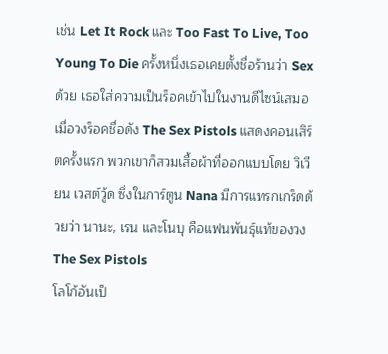เช่น Let It Rock และ Too Fast To Live, Too Young To Die ครั้งหนึ่งเธอเคยตั้งชื่อร้านว่า Sex ด้วย เธอใส่ความเป็นร็อคเข้าไปในงานดีไซน์เสมอ เมื่อวงร็อคชื่อดัง The Sex Pistols แสดงคอนเสิร์ตครั้งแรก พวกเขาก็สวมเสื้อผ้าที่ออกแบบโดย วิเวียน เวสต์วู้ด ซึ่งในการ์ตูน Nana มีการแทรกเกร็ดด้วยว่า นานะ, เรน และโนบุ คือแฟนพันธุ์แท้ของวง The Sex Pistols
โลโก้อันเป็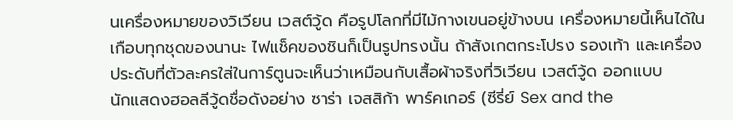นเครื่องหมายของวิเวียน เวสต์วู้ด คือรูปโลกที่มีไม้กางเขนอยู่ข้างบน เครื่องหมายนี้เห็นได้ในเกือบทุกชุดของนานะ ไฟแช็คของชินก็เป็นรูปทรงนั้น ถ้าสังเกตกระโปรง รองเท้า และเครื่องประดับที่ตัวละครใส่ในการ์ตูนจะเห็นว่าเหมือนกับเสื้อผ้าจริงที่วิเวียน เวสต์วู้ด ออกแบบ
นักแสดงฮอลลีวู้ดชื่อดังอย่าง ซาร่า เจสสิก้า พาร์คเกอร์ (ซีรี่ย์ Sex and the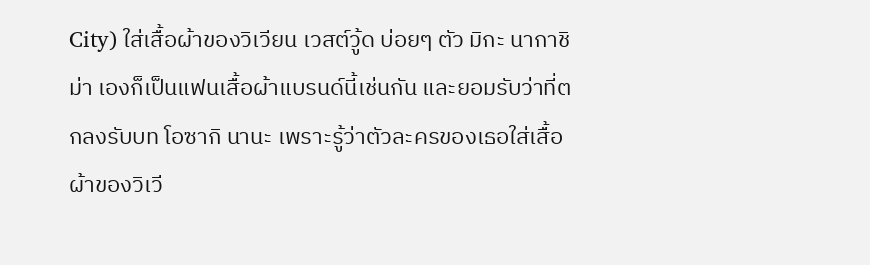City) ใส่เสื้อผ้าของวิเวียน เวสต์วู้ด บ่อยๆ ตัว มิกะ นากาชิม่า เองก็เป็นแฟนเสื้อผ้าแบรนด์นี้เช่นกัน และยอมรับว่าที่ตกลงรับบท โอซากิ นานะ เพราะรู้ว่าตัวละครของเธอใส่เสื้อผ้าของวิเวี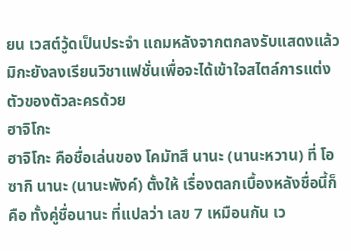ยน เวสต์วู้ดเป็นประจำ แถมหลังจากตกลงรับแสดงแล้ว มิกะยังลงเรียนวิชาแฟชั่นเพื่อจะได้เข้าใจสไตล์การแต่งตัวของตัวละครด้วย
ฮาจิโกะ
ฮาจิโกะ คือชื่อเล่นของ โคมัทสึ นานะ (นานะหวาน) ที่ โอซากิ นานะ (นานะพังค์) ตั้งให้ เรื่องตลกเบื้องหลังชื่อนี้ก็คือ ทั้งคู่ชื่อนานะ ที่แปลว่า เลข 7 เหมือนกัน เว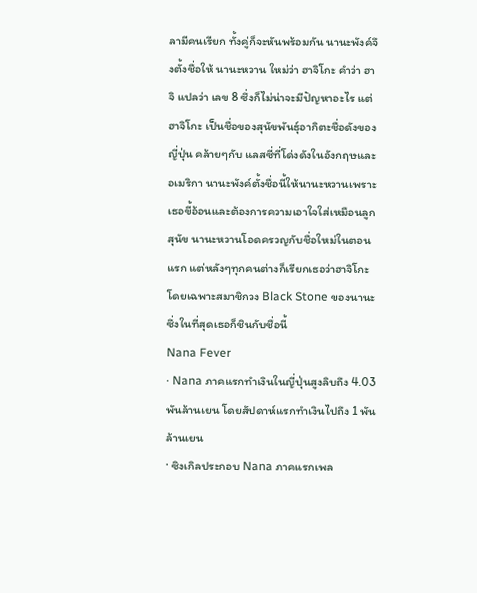ลามีคนเรียก ทั้งคู่ก็จะหันพร้อมกัน นานะพังค์จึงตั้งชื่อให้ นานะหวาน ใหม่ว่า ฮาจิโกะ คำว่า ฮาจิ แปลว่า เลข 8 ซึ่งก็ไม่น่าจะมีปัญหาอะไร แต่ ฮาจิโกะ เป็นชื่อของสุนัขพันธุ์อากิตะชื่อดังของญี่ปุ่น คล้ายๆกับ แลสซี่ที่โด่งดังในอังกฤษและอเมริกา นานะพังค์ตั้งชื่อนี้ให้นานะหวานเพราะเธอขี้อ้อนและต้องการความเอาใจใส่เหมือนลูกสุนัข นานะหวานโอดครวญกับชื่อใหม่ในตอนแรก แต่หลังๆทุกคนต่างก็เรียกเธอว่าฮาจิโกะ โดยเฉพาะสมาชิกวง Black Stone ของนานะ ซึ่งในที่สุดเธอก็ชินกับชื่อนี้
Nana Fever
· Nana ภาคแรกทำเงินในญี่ปุ่นสูงลิบถึง 4.03 พันล้านเยน โดยสัปดาห์แรกทำเงินไปถึง 1 พันล้านเยน
· ซิงเกิลประกอบ Nana ภาคแรกเพล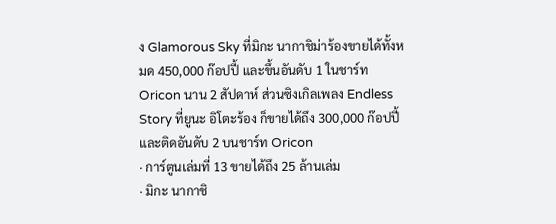ง Glamorous Sky ที่มิกะ นากาชิม่าร้องขายได้ทั้งหมด 450,000 ก๊อปปี้ และขึ้นอันดับ 1 ในชาร์ท Oricon นาน 2 สัปดาห์ ส่วนซิงเกิลเพลง Endless Story ที่ยูนะ อิโตะร้อง ก็ขายได้ถึง 300,000 ก๊อปปี้ และติดอันดับ 2 บนชาร์ท Oricon
· การ์ตูนเล่มที่ 13 ขายได้ถึง 25 ล้านเล่ม
· มิกะ นากาชิ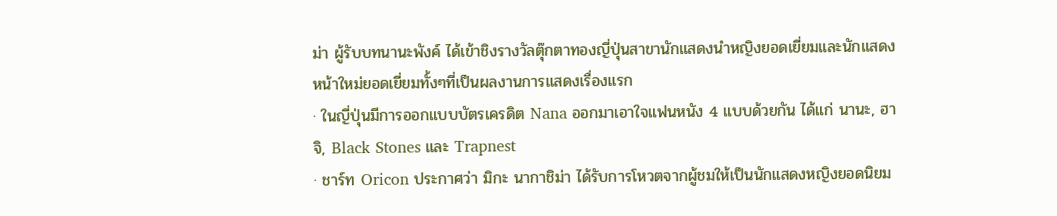ม่า ผู้รับบทนานะพังค์ ได้เข้าชิงรางวัลตุ๊กตาทองญี่ปุ่นสาขานักแสดงนำหญิงยอดเยี่ยมและนักแสดงหน้าใหม่ยอดเยี่ยมทั้งๆที่เป็นผลงานการแสดงเรื่องแรก
· ในญี่ปุ่นมีการออกแบบบัตรเครดิต Nana ออกมาเอาใจแฟนหนัง 4 แบบด้วยกัน ได้แก่ นานะ, ฮาจิ, Black Stones และ Trapnest
· ชาร์ท Oricon ประกาศว่า มิกะ นากาชิม่า ได้รับการโหวตจากผู้ชมให้เป็นนักแสดงหญิงยอดนิยม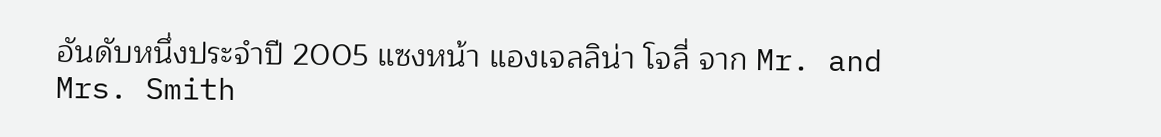อันดับหนึ่งประจำปี 2005 แซงหน้า แองเจลลิน่า โจลี่ จาก Mr. and Mrs. Smith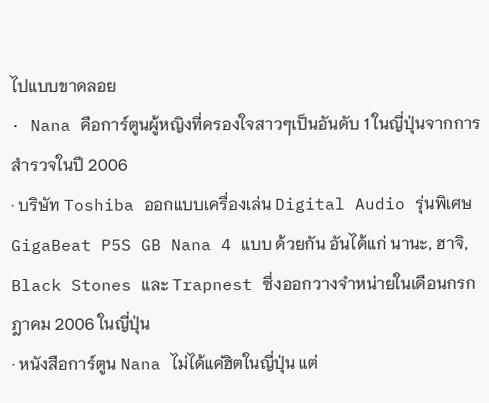ไปแบบขาดลอย
· Nana คือการ์ตูนผู้หญิงที่ครองใจสาวๆเป็นอันดับ 1 ในญี่ปุ่นจากการสำรวจในปี 2006
· บริษัท Toshiba ออกแบบเครื่องเล่น Digital Audio รุ่นพิเศษ GigaBeat P5S GB Nana 4 แบบ ด้วยกัน อันได้แก่ นานะ, ฮาจิ, Black Stones และ Trapnest ซึ่งออกวางจำหน่ายในเดือนกรกฎาคม 2006 ในญี่ปุ่น
· หนังสือการ์ตูน Nana ไม่ได้แค่ฮิตในญี่ปุ่น แต่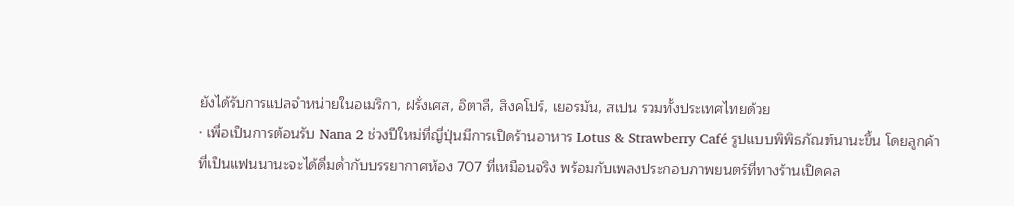ยังได้รับการแปลจำหน่ายในอเมริกา, ฝรั่งเศส, อิตาลี, สิงคโปร์, เยอรมัน, สเปน รวมทั้งประเทศไทยด้วย
· เพื่อเป็นการต้อนรับ Nana 2 ช่วงปีใหม่ที่ญี่ปุ่นมีการเปิดร้านอาหาร Lotus & Strawberry Café รูปแบบพิพิธภัณฑ์นานะขึ้น โดยลูกค้าที่เป็นแฟนนานะจะได้ดื่มด่ำกับบรรยากาศห้อง 707 ที่เหมือนจริง พร้อมกับเพลงประกอบภาพยนตร์ที่ทางร้านเปิดคล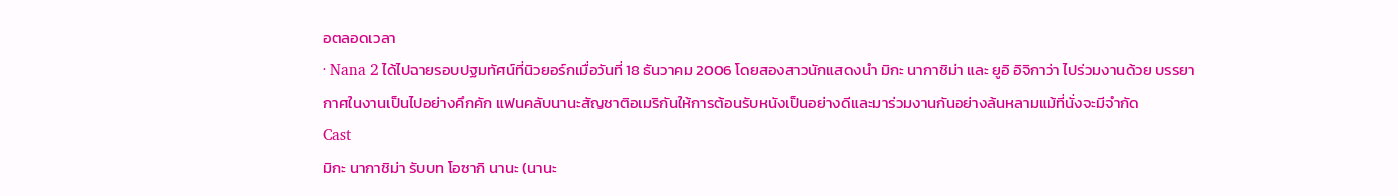อตลอดเวลา
· Nana 2 ได้ไปฉายรอบปฐมทัศน์ที่นิวยอร์กเมื่อวันที่ 18 ธันวาคม 2006 โดยสองสาวนักแสดงนำ มิกะ นากาชิม่า และ ยูอิ อิจิกาว่า ไปร่วมงานด้วย บรรยากาศในงานเป็นไปอย่างคึกคัก แฟนคลับนานะสัญชาติอเมริกันให้การต้อนรับหนังเป็นอย่างดีและมาร่วมงานกันอย่างล้นหลามแม้ที่นั่งจะมีจำกัด
Cast
มิกะ นากาชิม่า รับบท โอซากิ นานะ (นานะ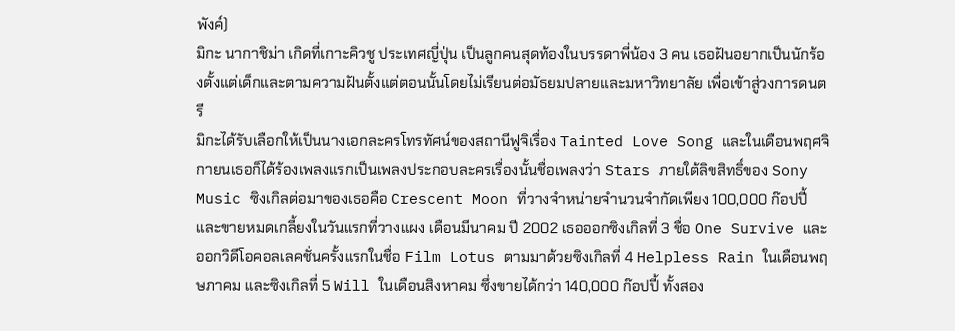พังค์)
มิกะ นากาชิม่า เกิดที่เกาะคิวชู ประเทศญี่ปุ่น เป็นลูกคนสุดท้องในบรรดาพี่น้อง 3 คน เธอฝันอยากเป็นนักร้องตั้งแต่เด็กและตามความฝันตั้งแต่ตอนนั้นโดยไม่เรียนต่อมัธยมปลายและมหาวิทยาลัย เพื่อเข้าสู่วงการดนตรี
มิกะได้รับเลือกให้เป็นนางเอกละครโทรทัศน์ของสถานีฟูจิเรื่อง Tainted Love Song และในเดือนพฤศจิกายนเธอก็ได้ร้องเพลงแรกเป็นเพลงประกอบละครเรื่องนั้นชื่อเพลงว่า Stars ภายใต้ลิขสิทธิ์ของ Sony Music ซิงเกิลต่อมาของเธอคือ Crescent Moon ที่วางจำหน่ายจำนวนจำกัดเพียง 100,000 ก๊อปปี้ และขายหมดเกลี้ยงในวันแรกที่วางแผง เดือนมีนาคม ปี 2002 เธอออกซิงเกิลที่ 3 ชื่อ One Survive และออกวิดีโอคอลเลคชั่นครั้งแรกในชื่อ Film Lotus ตามมาด้วยซิงเกิลที่ 4 Helpless Rain ในเดือนพฤษภาคม และซิงเกิลที่ 5 Will ในเดือนสิงหาคม ซึ่งขายได้กว่า 140,000 ก๊อปปี้ ทั้งสอง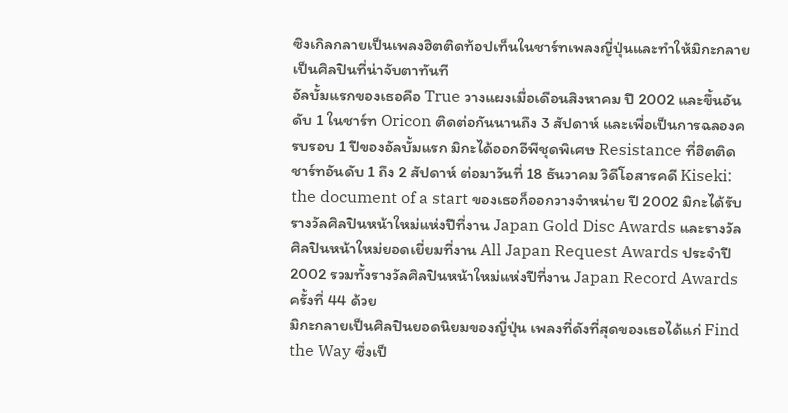ซิงเกิลกลายเป็นเพลงฮิตติดท้อปเท็นในชาร์ทเพลงญี่ปุ่นและทำให้มิกะกลายเป็นศิลปินที่น่าจับตาทันที
อัลบั้มแรกของเธอคือ True วางแผงเมื่อเดือนสิงหาคม ปี 2002 และขึ้นอันดับ 1 ในชาร์ท Oricon ติดต่อกันนานถึง 3 สัปดาห์ และเพื่อเป็นการฉลองครบรอบ 1 ปีของอัลบั้มแรก มิกะได้ออกอีพีชุดพิเศษ Resistance ที่ฮิตติดชาร์ทอันดับ 1 ถึง 2 สัปดาห์ ต่อมาวันที่ 18 ธันวาคม วิดีโอสารคดี Kiseki: the document of a start ของเธอก็ออกวางจำหน่าย ปี 2002 มิกะได้รับรางวัลศิลปินหน้าใหม่แห่งปีที่งาน Japan Gold Disc Awards และรางวัลศิลปินหน้าใหม่ยอดเยี่ยมที่งาน All Japan Request Awards ประจำปี 2002 รวมทั้งรางวัลศิลปินหน้าใหม่แห่งปีที่งาน Japan Record Awards ครั้งที่ 44 ด้วย
มิกะกลายเป็นศิลปินยอดนิยมของญี่ปุ่น เพลงที่ดังที่สุดของเธอได้แก่ Find the Way ซึ่งเป็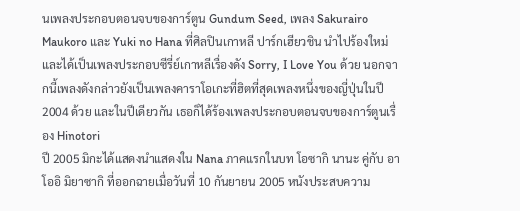นเพลงประกอบตอนจบของการ์ตูน Gundum Seed, เพลง Sakurairo Maukoro และ Yuki no Hana ที่ศิลปินเกาหลี ปาร์กเฮียวชิน นำไปร้องใหม่และได้เป็นเพลงประกอบซีรี่ย์เกาหลีเรื่องดัง Sorry, I Love You ด้วย นอกจากนี้เพลงดังกล่าวยังเป็นเพลงคาราโอเกะที่ฮิตที่สุดเพลงหนึ่งของญี่ปุ่นในปี 2004 ด้วย และในปีเดียวกัน เธอก็ได้ร้องเพลงประกอบตอนจบของการ์ตูนเรื่อง Hinotori
ปี 2005 มิกะได้แสดงนำแสดงใน Nana ภาคแรกในบท โอซากิ นานะ คู่กับ อาโออิ มิยาซากิ ที่ออกฉายเมื่อวันที่ 10 กันยายน 2005 หนังประสบความ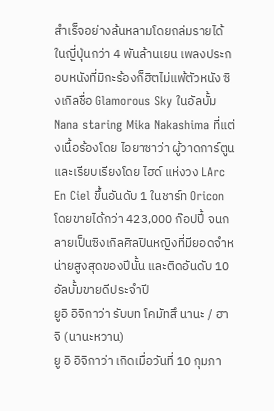สำเร็จอย่างล้นหลามโดยถล่มรายได้ในญี่ปุ่นกว่า 4 พันล้านเยน เพลงประกอบหนังที่มิกะร้องก็ฮิตไม่แพ้ตัวหนัง ซิงเกิลชื่อ Glamorous Sky ในอัลบั้ม Nana staring Mika Nakashima ที่แต่งเนื้อร้องโดย ไอยาซาว่า ผู้วาดการ์ตูน และเรียบเรียงโดย ไฮด์ แห่งวง LArc En Ciel ขึ้นอันดับ 1 ในชาร์ท Oricon โดยขายได้กว่า 423,000 ก๊อปปี้ จนกลายเป็นซิงเกิลศิลปินหญิงที่มียอดจำหน่ายสูงสุดของปีนั้น และติดอันดับ 10 อัลบั้มขายดีประจำปี
ยูอิ อิจิกาว่า รับบท โคมัทสึ นานะ / ฮาจิ (นานะหวาน)
ยู อิ อิจิกาว่า เกิดเมื่อวันที่ 10 กุมภา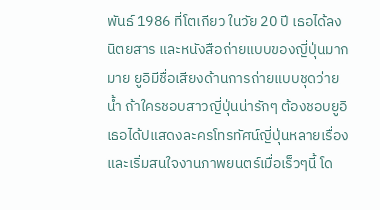พันธ์ 1986 ที่โตเกียว ในวัย 20 ปี เธอได้ลงนิตยสาร และหนังสือถ่ายแบบของญี่ปุ่นมากมาย ยูอิมีชื่อเสียงด้านการถ่ายแบบชุดว่ายน้ำ ถ้าใครชอบสาวญี่ปุ่นน่ารักๆ ต้องชอบยูอิ เธอได้ปแสดงละครโทรทัศน์ญี่ปุ่นหลายเรื่อง และเริ่มสนใจงานภาพยนตร์เมื่อเร็วๆนี้ โด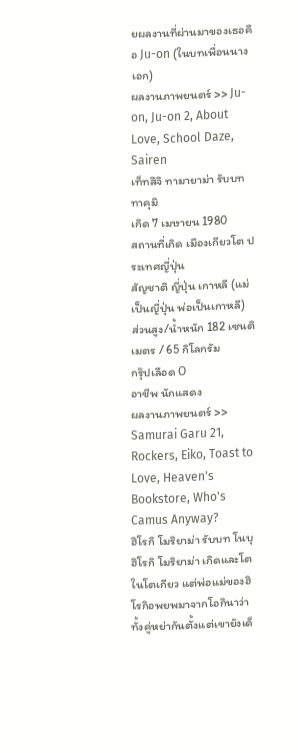ยผลงานที่ผ่านมาของเธอคือ Ju-on (ในบทเพื่อนนางเอก)
ผลงานภาพยนตร์ >> Ju-on, Ju-on 2, About Love, School Daze, Sairen
เท็ทสึจิ ทามายาม่า รับบท ทาคุมิ
เกิด 7 เมษายน 1980
สถานที่เกิด เมืองเกียวโต ประเทศญี่ปุ่น
สัญชาติ ญี่ปุ่น เกาหลี (แม่เป็นญี่ปุ่น พ่อเป็นเกาหลี)
ส่วนสูง/น้ำหนัก 182 เซนติเมตร / 65 กิโลกรัม
กรุ๊ปเลือด O
อาชีพ นักแสดง
ผลงานภาพยนตร์ >> Samurai Garu 21, Rockers, Eiko, Toast to Love, Heaven's Bookstore, Who's Camus Anyway?
ฮิโรกิ โมริยาม่า รับบท โนบุ
ฮิโรกิ โมริยาม่า เกิดและโตในโตเกียว แต่พ่อแม่ของฮิโรกิอพยพมาจากโอกินาว่า ทั้งคู่หย่ากันตั้งแต่เขายังเด็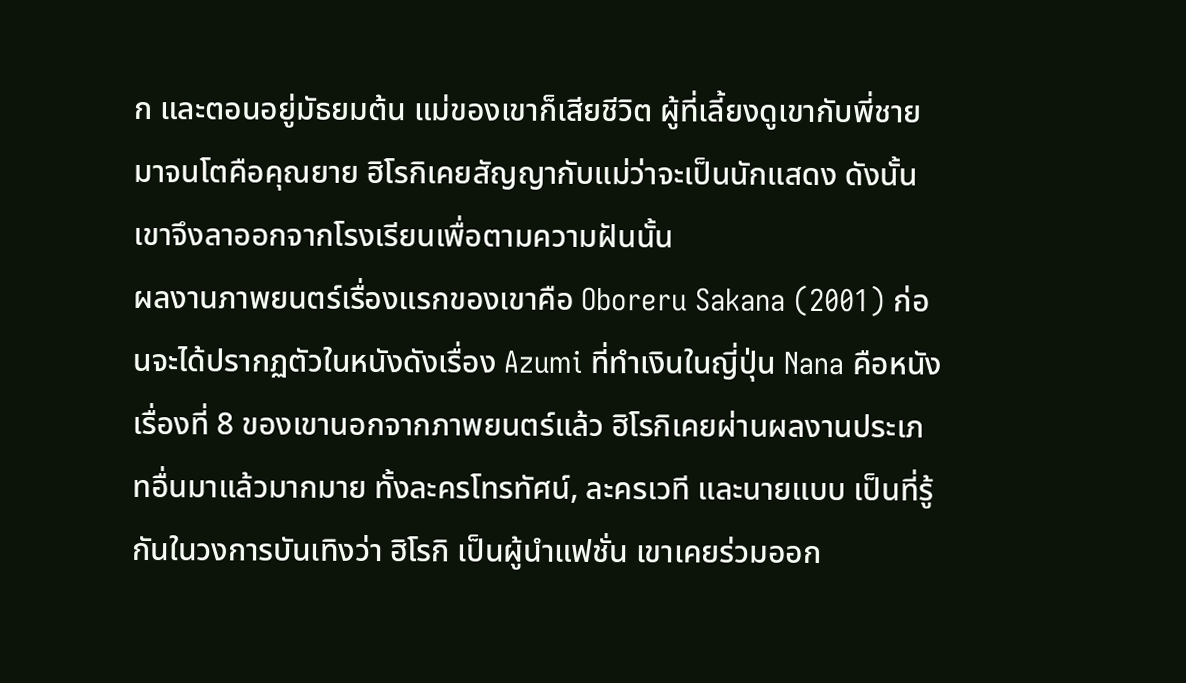ก และตอนอยู่มัธยมต้น แม่ของเขาก็เสียชีวิต ผู้ที่เลี้ยงดูเขากับพี่ชายมาจนโตคือคุณยาย ฮิโรกิเคยสัญญากับแม่ว่าจะเป็นนักแสดง ดังนั้นเขาจึงลาออกจากโรงเรียนเพื่อตามความฝันนั้น
ผลงานภาพยนตร์เรื่องแรกของเขาคือ Oboreru Sakana (2001) ก่อนจะได้ปรากฏตัวในหนังดังเรื่อง Azumi ที่ทำเงินในญี่ปุ่น Nana คือหนังเรื่องที่ 8 ของเขานอกจากภาพยนตร์แล้ว ฮิโรกิเคยผ่านผลงานประเภทอื่นมาแล้วมากมาย ทั้งละครโทรทัศน์, ละครเวที และนายแบบ เป็นที่รู้กันในวงการบันเทิงว่า ฮิโรกิ เป็นผู้นำแฟชั่น เขาเคยร่วมออก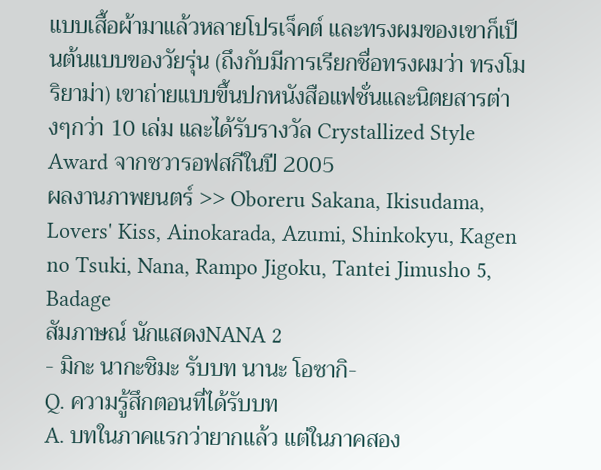แบบเสื้อผ้ามาแล้วหลายโปรเจ็คต์ และทรงผมของเขาก็เป็นต้นแบบของวัยรุ่น (ถึงกับมีการเรียกชื่อทรงผมว่า ทรงโมริยาม่า) เขาถ่ายแบบขึ้นปกหนังสือแฟชั่นและนิตยสารต่างๆกว่า 10 เล่ม และได้รับรางวัล Crystallized Style Award จากชวารอฟสกีในปี 2005
ผลงานภาพยนตร์ >> Oboreru Sakana, Ikisudama, Lovers' Kiss, Ainokarada, Azumi, Shinkokyu, Kagen no Tsuki, Nana, Rampo Jigoku, Tantei Jimusho 5, Badage
สัมภาษณ์ นักแสดงNANA 2
- มิกะ นากะชิมะ รับบท นานะ โอซากิ-
Q. ความรู้สึกตอนที่ได้รับบท
A. บทในภาคแรกว่ายากแล้ว แต่ในภาคสอง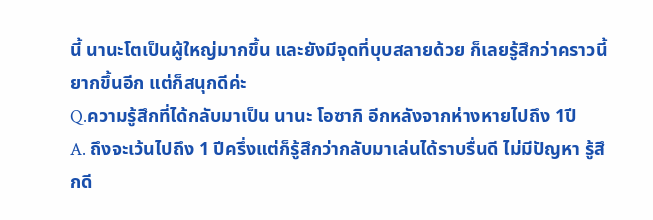นี้ นานะโตเป็นผู้ใหญ่มากขึ้น และยังมีจุดที่บุบสลายด้วย ก็เลยรู้สึกว่าคราวนี้ยากขึ้นอีก แต่ก็สนุกดีค่ะ
Q.ความรู้สึกที่ได้กลับมาเป็น นานะ โอซากิ อีกหลังจากห่างหายไปถึง 1ปี
A. ถึงจะเว้นไปถึง 1 ปีครึ่งแต่ก็รู้สึกว่ากลับมาเล่นได้ราบรื่นดี ไม่มีปัญหา รู้สึกดี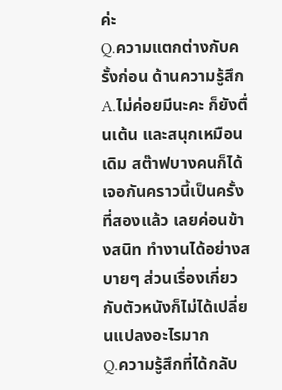ค่ะ
Q.ความแตกต่างกับครั้งก่อน ด้านความรู้สึก
A.ไม่ค่อยมีนะคะ ก็ยังตื่นเต้น และสนุกเหมือนเดิม สต๊าฟบางคนก็ได้เจอกันคราวนี้เป็นครั้งที่สองแล้ว เลยค่อนข้างสนิท ทำงานได้อย่างสบายๆ ส่วนเรื่องเกี่ยวกับตัวหนังก็ไม่ได้เปลี่ยนแปลงอะไรมาก
Q.ความรู้สึกที่ได้กลับ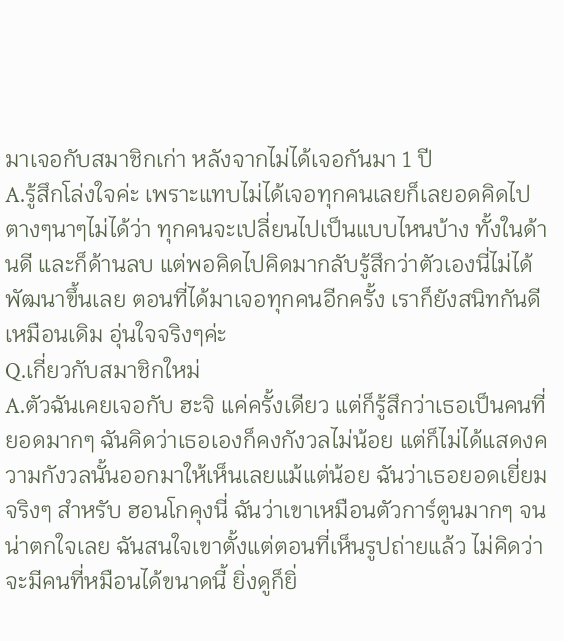มาเจอกับสมาชิกเก่า หลังจากไม่ได้เจอกันมา 1 ปี
A.รู้สึกโล่งใจค่ะ เพราะแทบไม่ได้เจอทุกคนเลยก็เลยอดคิดไปตางๆนาๆไม่ได้ว่า ทุกคนจะเปลี่ยนไปเป็นแบบไหนบ้าง ทั้งในด้านดี และก็ด้านลบ แต่พอคิดไปคิดมากลับรู้สึกว่าตัวเองนี่ไม่ได้พัฒนาขึ้นเลย ตอนที่ได้มาเจอทุกคนอีกครั้ง เราก็ยังสนิทกันดีเหมือนเดิม อุ่นใจจริงๆค่ะ
Q.เกี่ยวกับสมาชิกใหม่
A.ตัวฉันเคยเจอกับ ฮะจิ แค่ครั้งเดียว แต่ก็รู้สึกว่าเธอเป็นคนที่ยอดมากๆ ฉันคิดว่าเธอเองก็คงกังวลไม่น้อย แต่ก็ไม่ได้แสดงความกังวลนั้นออกมาให้เห็นเลยแม้แต่น้อย ฉันว่าเธอยอดเยี่ยมจริงๆ สำหรับ ฮอนโกคุงนี่ ฉันว่าเขาเหมือนตัวการ์ตูนมากๆ จนน่าตกใจเลย ฉันสนใจเขาตั้งแต่ตอนที่เห็นรูปถ่ายแล้ว ไม่คิดว่าจะมีคนที่หมือนได้ขนาดนี้ ยิ่งดูก็ยิ่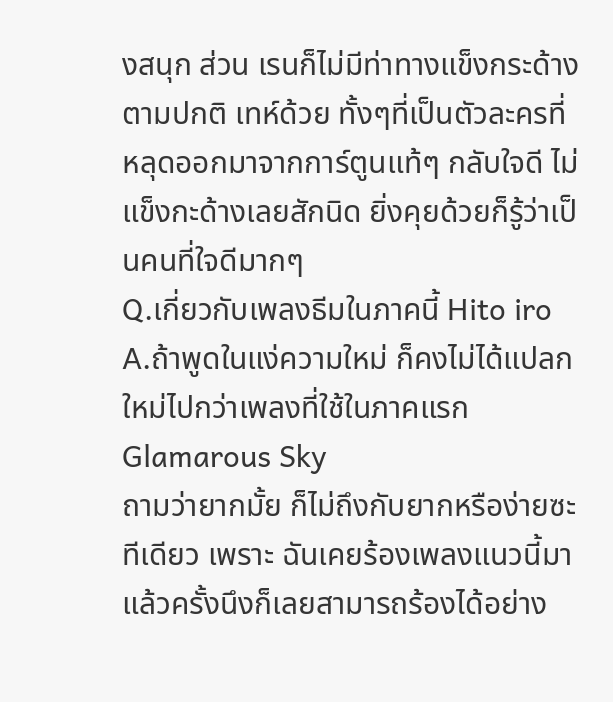งสนุก ส่วน เรนก็ไม่มีท่าทางแข็งกระด้างตามปกติ เทห์ด้วย ทั้งๆที่เป็นตัวละครที่หลุดออกมาจากการ์ตูนแท้ๆ กลับใจดี ไม่แข็งกะด้างเลยสักนิด ยิ่งคุยด้วยก็รู้ว่าเป็นคนที่ใจดีมากๆ
Q.เกี่ยวกับเพลงธีมในภาคนี้ Hito iro
A.ถ้าพูดในแง่ความใหม่ ก็คงไม่ได้แปลกใหม่ไปกว่าเพลงที่ใช้ในภาคแรก Glamarous Sky
ถามว่ายากมั้ย ก็ไม่ถึงกับยากหรือง่ายซะทีเดียว เพราะ ฉันเคยร้องเพลงแนวนี้มาแล้วครั้งนึงก็เลยสามารถร้องได้อย่าง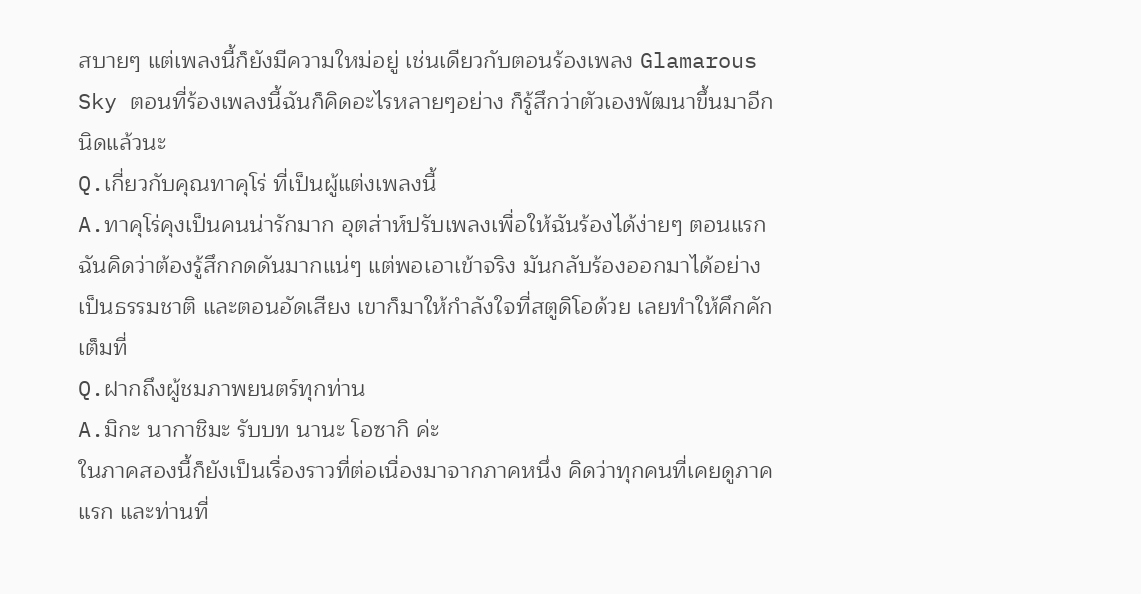สบายๆ แต่เพลงนี้ก็ยังมีความใหม่อยู่ เช่นเดียวกับตอนร้องเพลง Glamarous Sky ตอนที่ร้องเพลงนี้ฉันก็คิดอะไรหลายๆอย่าง ก็รู้สึกว่าตัวเองพัฒนาขึ้นมาอีกนิดแล้วนะ
Q.เกี่ยวกับคุณทาคุโร่ ที่เป็นผู้แต่งเพลงนี้
A.ทาคุโร่คุงเป็นคนน่ารักมาก อุตส่าห์ปรับเพลงเพื่อให้ฉันร้องได้ง่ายๆ ตอนแรกฉันคิดว่าต้องรู้สึกกดดันมากแน่ๆ แต่พอเอาเข้าจริง มันกลับร้องออกมาได้อย่างเป็นธรรมชาติ และตอนอัดเสียง เขาก็มาให้กำลังใจที่สตูดิโอด้วย เลยทำให้คึกคักเต็มที่
Q.ฝากถึงผู้ชมภาพยนตร์ทุกท่าน
A.มิกะ นากาชิมะ รับบท นานะ โอซากิ ค่ะ
ในภาคสองนี้ก็ยังเป็นเรื่องราวที่ต่อเนื่องมาจากภาคหนึ่ง คิดว่าทุกคนที่เคยดูภาคแรก และท่านที่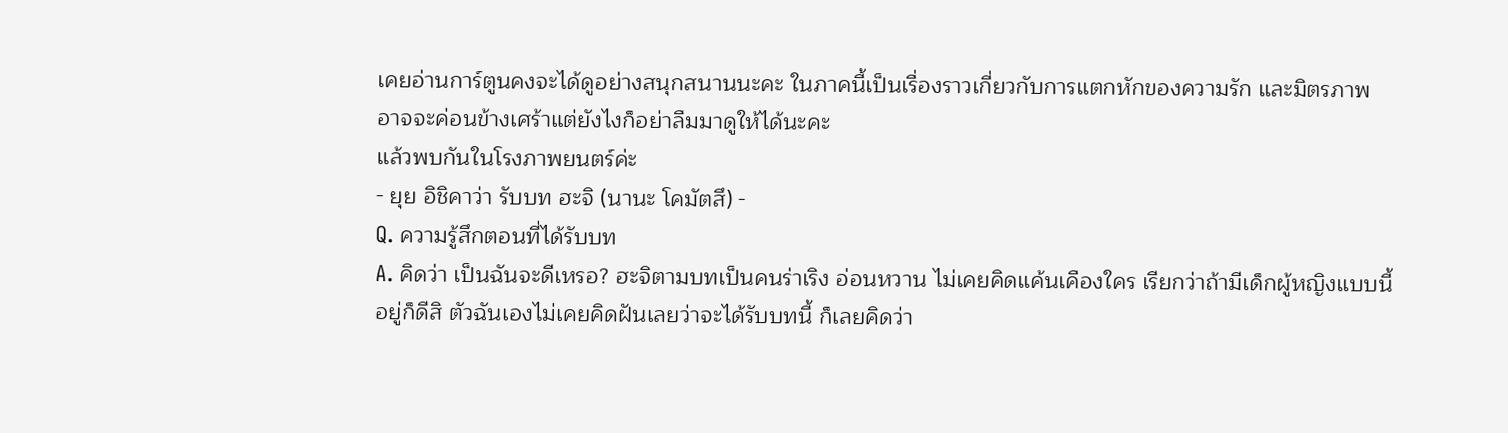เคยอ่านการ์ตูนคงจะได้ดูอย่างสนุกสนานนะคะ ในภาคนี้เป็นเรื่องราวเกี่ยวกับการแตกหักของความรัก และมิตรภาพ อาจจะค่อนข้างเศร้าแต่ยังไงก็อย่าลืมมาดูให้ได้นะคะ
แล้วพบกันในโรงภาพยนตร์ค่ะ
- ยุย อิชิคาว่า รับบท ฮะจิ (นานะ โคมัตสึ) -
Q. ความรู้สึกตอนที่ได้รับบท
A. คิดว่า เป็นฉันจะดีเหรอ? ฮะจิตามบทเป็นคนร่าเริง อ่อนหวาน ไม่เคยคิดแค้นเคืองใคร เรียกว่าถ้ามีเด็กผู้หญิงแบบนี้อยู่ก็ดีสิ ตัวฉันเองไม่เคยคิดฝันเลยว่าจะได้รับบทนี้ ก็เลยคิดว่า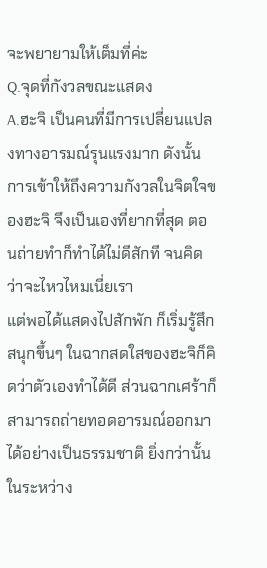จะพยายามให้เต็มที่ค่ะ
Q.จุดที่กังวลขณะแสดง
A.ฮะจิ เป็นคนที่มีการเปลี่ยนแปลงทางอารมณ์รุนแรงมาก ดังนั้นการเข้าให้ถึงความกังวลในจิตใจของฮะจิ จึงเป็นเองที่ยากที่สุด ตอนถ่ายทำก็ทำได้ไม่ดีสักที จนคิดว่าจะไหวไหมเนี่ยเรา
แต่พอได้แสดงไปสักพัก ก็เริ่มรู้สึกสนุกขึ้นๆ ในฉากสดใสของฮะจิก็คิดว่าตัวเองทำได้ดี ส่วนฉากเศร้าก็สามารถถ่ายทอดอารมณ์ออกมาได้อย่างเป็นธรรมชาติ ยิ่งกว่านั้น ในระหว่าง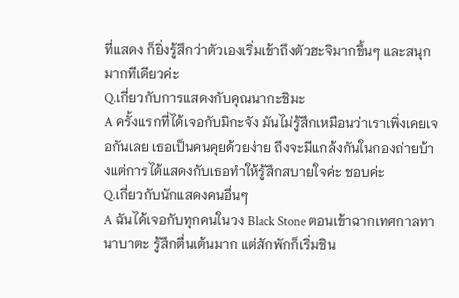ที่แสดง ก็ยิ่งรู้สึกว่าตัวเองเริ่มเข้าถึงตัวฮะจิมากขึ้นๆ และสนุกมากทีเดียวค่ะ
Q.เกี่ยวกับการแสดงกับคุณนากะชิมะ
A ครั้งแรกที่ได้เจอกับมิกะจัง มันไม่รู้สึกเหมือนว่าเราเพิ่งเคยเจอกันเลย เธอเป็นคนคุยด้วยง่าย ถึงจะมีแกล้งกันในกองถ่ายบ้างแต่การได้แสดงกับเธอทำให้รู้สึกสบายใจค่ะ ชอบค่ะ
Q.เกี่ยวกับนักแสดงคนอื่นๆ
A ฉันได้เจอกับทุกคนในวง Black Stone ตอนเข้าฉากเทศกาลทานาบาตะ รู้สึกตื่นเต้นมาก แต่สักพักก็เริ่มชิน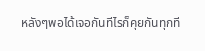หลังๆพอได้เจอกันทีไรก็คุยกันทุกที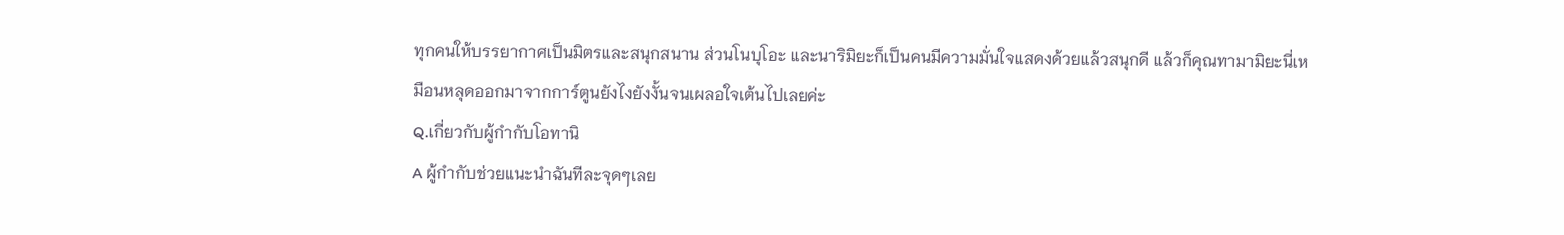ทุกคนให้บรรยากาศเป็นมิตรและสนุกสนาน ส่วนโนบุโอะ และนาริมิยะก็เป็นคนมีความมั่นใจแสดงด้วยแล้วสนุกดี แล้วก็คุณทามามิยะนี่เหมือนหลุดออกมาจากการ์ตูนยังไงยังงั้นจนเผลอใจเต้นไปเลยค่ะ
Q.เกี่ยวกับผู้กำกับโอทานิ
A ผู้กำกับช่วยแนะนำฉันทีละจุดๆเลย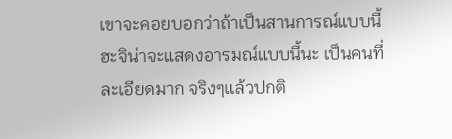เขาจะคอยบอกว่าถ้าเป็นสานการณ์แบบนี้ ฮะจิน่าจะแสดงอารมณ์แบบนี้นะ เป็นคนที่ละเอียดมาก จริงๆแล้วปกติ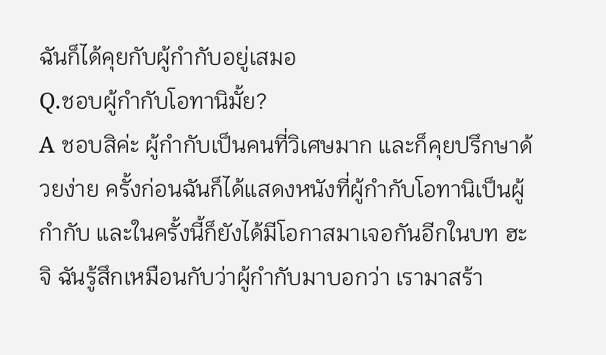ฉันก็ได้คุยกับผู้กำกับอยู่เสมอ
Q.ชอบผู้กำกับโอทานิมั้ย?
A ชอบสิค่ะ ผู้กำกับเป็นคนที่วิเศษมาก และก็คุยปรึกษาด้วยง่าย ครั้งก่อนฉันก็ได้แสดงหนังที่ผู้กำกับโอทานิเป็นผู้กำกับ และในครั้งนี้ก็ยังได้มีโอกาสมาเจอกันอีกในบท ฮะจิ ฉันรู้สึกเหมือนกับว่าผู้กำกับมาบอกว่า เรามาสร้า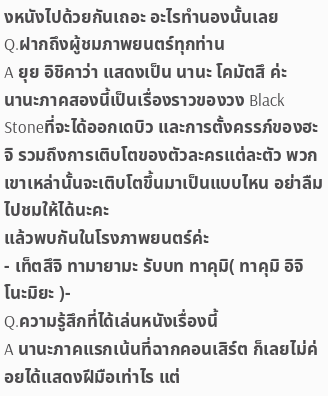งหนังไปด้วยกันเถอะ อะไรทำนองนั้นเลย
Q.ฝากถึงผู้ชมภาพยนตร์ทุกท่าน
A ยุย อิชิคาว่า แสดงเป็น นานะ โคมัตสึ ค่ะ
นานะภาคสองนี้เป็นเรื่องราวของวง Black Stoneที่จะได้ออกเดบิว และการตั้งครรภ์ของฮะจิ รวมถึงการเติบโตของตัวละครแต่ละตัว พวกเขาเหล่านั้นจะเติบโตขึ้นมาเป็นแบบไหน อย่าลืมไปชมให้ได้นะคะ
แล้วพบกันในโรงภาพยนตร์ค่ะ
- เท็ตสึจิ ทามายามะ รับบท ทาคุมิ( ทาคุมิ อิจิโนะมิยะ )-
Q.ความรู้สึกที่ได้เล่นหนังเรื่องนี้
A นานะภาคแรกเน้นที่ฉากคอนเสิร์ต ก็เลยไม่ค่อยได้แสดงฝีมือเท่าไร แต่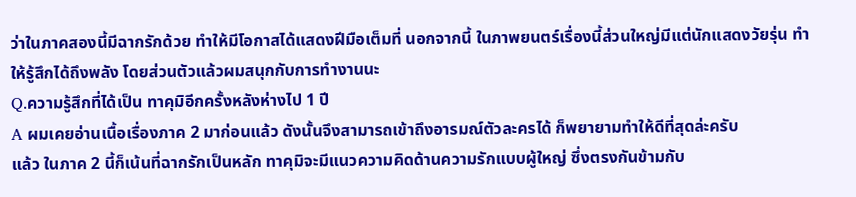ว่าในภาคสองนี้มีฉากรักด้วย ทำให้มีโอกาสได้แสดงฝีมือเต็มที่ นอกจากนี้ ในภาพยนตร์เรื่องนี้ส่วนใหญ่มีแต่นักแสดงวัยรุ่น ทำให้รู้สึกได้ถึงพลัง โดยส่วนตัวแล้วผมสนุกกับการทำงานนะ
Q.ความรู้สึกที่ได้เป็น ทาคุมิอีกครั้งหลังห่างไป 1 ปี
A ผมเคยอ่านเนื้อเรื่องภาค 2 มาก่อนแล้ว ดังนั้นจึงสามารถเข้าถึงอารมณ์ตัวละครได้ ก็พยายามทำให้ดีที่สุดล่ะครับ
แล้ว ในภาค 2 นี้ก็เน้นที่ฉากรักเป็นหลัก ทาคุมิจะมีแนวความคิดด้านความรักแบบผู้ใหญ่ ซึ่งตรงกันข้ามกับ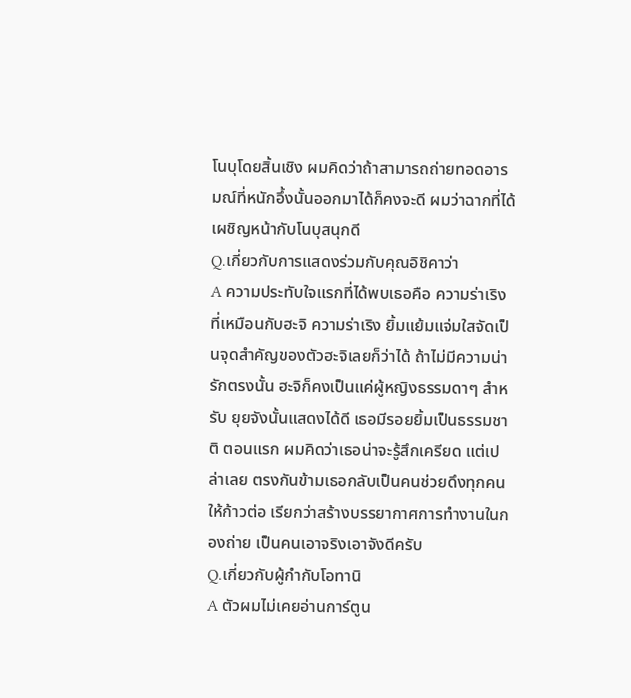โนบุโดยสิ้นเชิง ผมคิดว่าถ้าสามารถถ่ายทอดอารมณ์ที่หนักอึ้งนั้นออกมาได้ก็คงจะดี ผมว่าฉากที่ได้เผชิญหน้ากับโนบุสนุกดี
Q.เกี่ยวกับการแสดงร่วมกับคุณอิชิคาว่า
A ความประทับใจแรกที่ได้พบเธอคือ ความร่าเริงที่เหมือนกับฮะจิ ความร่าเริง ยิ้มแย้มแจ่มใสจัดเป็นจุดสำคัญของตัวฮะจิเลยก็ว่าได้ ถ้าไม่มีความน่ารักตรงนั้น ฮะจิก็คงเป็นแค่ผู้หญิงธรรมดาๆ สำหรับ ยุยจังนั้นแสดงได้ดี เธอมีรอยยิ้มเป็นธรรมชาติ ตอนแรก ผมคิดว่าเธอน่าจะรู้สึกเครียด แต่เปล่าเลย ตรงกันข้ามเธอกลับเป็นคนช่วยดึงทุกคนให้ก้าวต่อ เรียกว่าสร้างบรรยากาศการทำงานในกองถ่าย เป็นคนเอาจริงเอาจังดีครับ
Q.เกี่ยวกับผู้กำกับโอทานิ
A ตัวผมไม่เคยอ่านการ์ตูน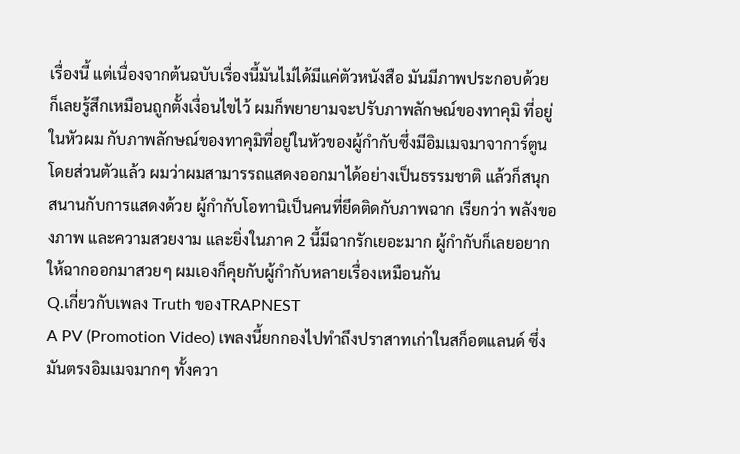เรื่องนี้ แต่เนื่องจากต้นฉบับเรื่องนี้มันไม่ได้มีแค่ตัวหนังสือ มันมีภาพประกอบด้วย ก็เลยรู้สึกเหมือนถูกตั้งเงื่อนไขไว้ ผมก็พยายามจะปรับภาพลักษณ์ของทาคุมิ ที่อยู่ในหัวผม กับภาพลักษณ์ของทาคุมิที่อยู่ในหัวของผู้กำกับซึ่งมีอิมเมจมาจาการ์ตูน โดยส่วนตัวแล้ว ผมว่าผมสามารรถแสดงออกมาได้อย่างเป็นธรรมชาติ แล้วก็สนุกสนานกับการแสดงด้วย ผู้กำกับโอทานิเป็นคนที่ยึดติดกับภาพฉาก เรียกว่า พลังของภาพ และความสวยงาม และยิ่งในภาค 2 นี้มีฉากรักเยอะมาก ผู้กำกับก็เลยอยากให้ฉากออกมาสวยๆ ผมเองก็คุยกับผู้กำกับหลายเรื่องเหมือนกัน
Q.เกี่ยวกับเพลง Truth ของTRAPNEST
A PV (Promotion Video) เพลงนี้ยกกองไปทำถึงปราสาทเก่าในสก็อตแลนด์ ซึ่งมันตรงอิมเมจมากๆ ทั้งควา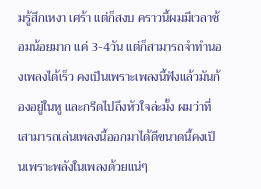มรู้สึกเหงา เศร้า แต่ก็สงบ คราวนี้ผมมีเวลาซ้อมน้อยมาก แค่ 3-4วัน แต่ก็สามารถจำทำนองเพลงได้เร็ว คงเป็นเพราะเพลงนี้ฟังแล้วมันก้องอยู่ในหู และกรีดไปถึงหัวใจล่ะมั้ง ผมว่าที่เสามารถเล่นเพลงนี้ออกมาได้ดีขนาดนี้คงเป็นเพราะพลังในเพลงด้วยแน่ๆ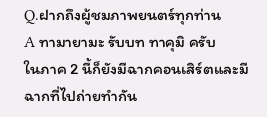Q.ฝากถึงผู้ชมภาพยนตร์ทุกท่าน
A ทามายามะ รับบท ทาคุมิ ครับ
ในภาค 2 นี้ก็ยังมีฉากคอนเสิร์ตและมีฉากที่ไปถ่ายทำกัน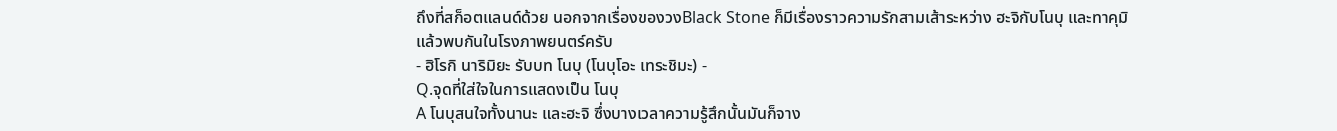ถึงที่สก็อตแลนด์ด้วย นอกจากเรื่องของวงBlack Stone ก็มีเรื่องราวความรักสามเส้าระหว่าง ฮะจิกับโนบุ และทาคุมิ
แล้วพบกันในโรงภาพยนตร์ครับ
- ฮิโรกิ นาริมิยะ รับบท โนบุ (โนบุโอะ เทระชิมะ) -
Q.จุดที่ใส่ใจในการแสดงเป็น โนบุ
A โนบุสนใจทั้งนานะ และฮะจิ ซึ่งบางเวลาความรู้สึกนั้นมันก็จาง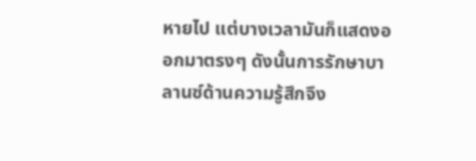หายไป แต่บางเวลามันก็แสดงออกมาตรงๆ ดังนั้นการรักษาบาลานซ์ด้านความรู้สึกจึง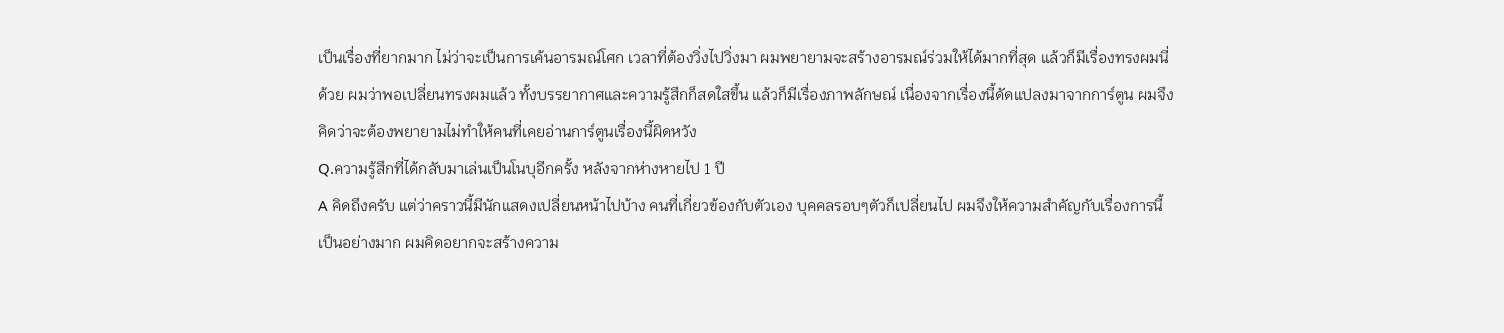เป็นเรื่องที่ยากมาก ไม่ว่าจะเป็นการเค้นอารมณ์โศก เวลาที่ต้องวิ่งไปวิ่งมา ผมพยายามจะสร้างอารมณ์ร่วมให้ได้มากที่สุด แล้วก็มีเรื่องทรงผมนี่ด้วย ผมว่าพอเปลี่ยนทรงผมแล้ว ทั้งบรรยากาศและความรู้สึกก็สดใสขึ้น แล้วก็มีเรื่องภาพลักษณ์ เนื่องจากเรื่องนี้ดัดแปลงมาจากการ์ตูน ผมจึงคิดว่าจะต้องพยายามไม่ทำให้คนที่เคยอ่านการ์ตูนเรื่องนี้ผิดหวัง
Q.ความรู้สึกที่ได้กลับมาเล่นเป็นโนบุอีกครั้ง หลังจากห่างหายไป 1 ปี
A คิดถึงครับ แต่ว่าคราวนี้มีนักแสดงเปลี่ยนหน้าไปบ้าง คนที่เกี่ยวข้องกับตัวเอง บุคคลรอบๆตัวก็เปลี่ยนไป ผมจึงให้ความสำคัญกับเรื่องการนี้เป็นอย่างมาก ผมคิดอยากจะสร้างความ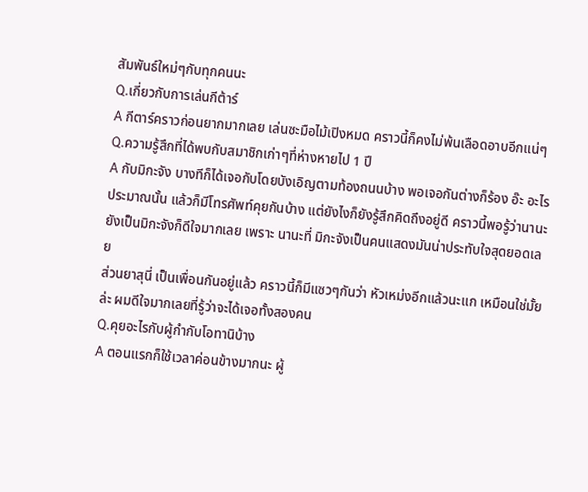สัมพันธ์ใหม่ๆกับทุกคนนะ
Q.เกี่ยวกับการเล่นกีต้าร์
A กีตาร์คราวก่อนยากมากเลย เล่นซะมือไม้เปิงหมด คราวนี้ก็คงไม่พ้นเลือดอาบอีกแน่ๆ
Q.ความรู้สึกที่ได้พบกับสมาชิกเก่าๆที่ห่างหายไป 1 ปี
A กับมิกะจัง บางทีก็ได้เจอกับโดยบังเอิญตามท้องถนนบ้าง พอเจอกันต่างก็ร้อง อ๊ะ อะไรประมาณนั้น แล้วก็มีโทรศัพท์คุยกันบ้าง แต่ยังไงก็ยังรู้สึกคิดถึงอยู่ดี คราวนี้พอรู้ว่านานะ ยังเป็นมิกะจังก็ดีใจมากเลย เพราะ นานะที่ มิกะจังเป็นคนแสดงมันน่าประทับใจสุดยอดเลย
ส่วนยาสุนี่ เป็นเพื่อนกันอยู่แล้ว คราวนี้ก็มีแซวๆกันว่า หัวเหม่งอีกแล้วนะแก เหมือนใช่มั้ยล่ะ ผมดีใจมากเลยที่รู้ว่าจะได้เจอทั้งสองคน
Q.คุยอะไรกับผู้กำกับโอทานิบ้าง
A ตอนแรกก็ใช้เวลาค่อนข้างมากนะ ผู้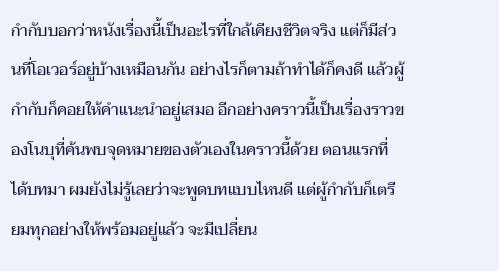กำกับบอกว่าหนังเรื่องนี้เป็นอะไรที่ใกล้เคียงชีวิตจริง แต่ก็มีส่วนที่โอเวอร์อยู่บ้างเหมือนกัน อย่างไรก็ตามถ้าทำได้ก็คงดี แล้วผู้กำกับก็คอยให้คำแนะนำอยู่เสมอ อีกอย่างคราวนี้เป็นเรื่องราวของโนบุที่ค้นพบจุดหมายของตัวเองในคราวนี้ด้วย ตอนแรกที่ได้บทมา ผมยังไม่รู้เลยว่าจะพูดบทแบบไหนดี แต่ผู้กำกับก็เตรียมทุกอย่างให้พร้อมอยู่แล้ว จะมีเปลี่ยน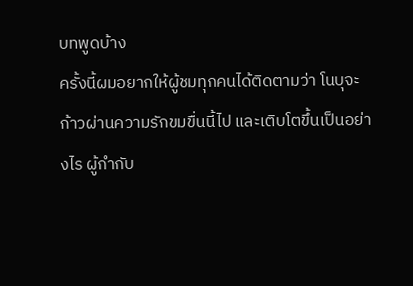บทพูดบ้าง
ครั้งนี้ผมอยากให้ผู้ชมทุกคนได้ติดตามว่า โนบุจะก้าวผ่านความรักขมขื่นนี้ไป และเติบโตขึ้นเป็นอย่างไร ผู้กำกับ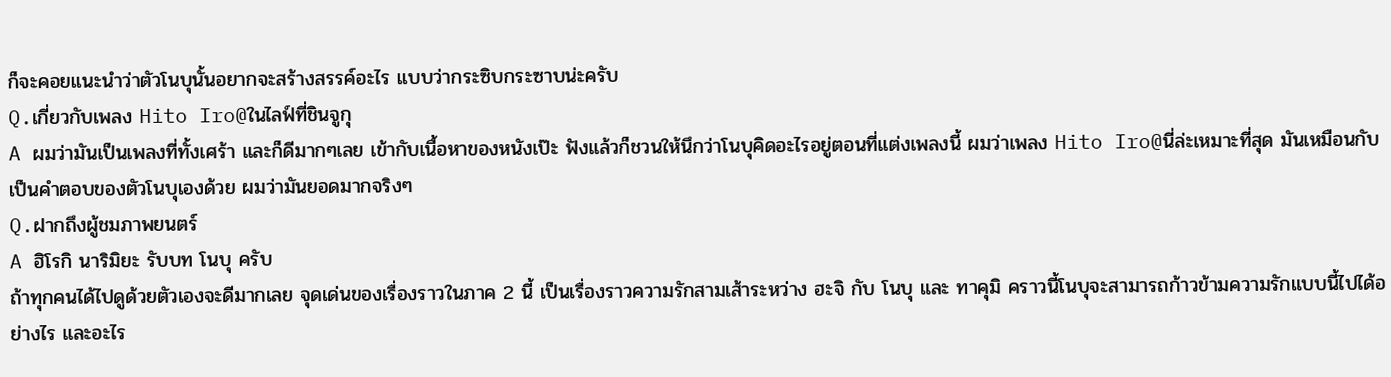ก็จะคอยแนะนำว่าตัวโนบุนั้นอยากจะสร้างสรรค์อะไร แบบว่ากระซิบกระซาบน่ะครับ
Q.เกี่ยวกับเพลง Hito Iro@ในไลฟ์ที่ชินจูกุ
A ผมว่ามันเป็นเพลงที่ทั้งเศร้า และก็ดีมากๆเลย เข้ากับเนื้อหาของหนังเป๊ะ ฟังแล้วก็ชวนให้นึกว่าโนบุคิดอะไรอยู่ตอนที่แต่งเพลงนี้ ผมว่าเพลง Hito Iro@นี่ล่ะเหมาะที่สุด มันเหมือนกับเป็นคำตอบของตัวโนบุเองด้วย ผมว่ามันยอดมากจริงๆ
Q.ฝากถึงผู้ชมภาพยนตร์
A ฮิโรกิ นาริมิยะ รับบท โนบุ ครับ
ถ้าทุกคนได้ไปดูด้วยตัวเองจะดีมากเลย จุดเด่นของเรื่องราวในภาค 2 นี้ เป็นเรื่องราวความรักสามเส้าระหว่าง ฮะจิ กับ โนบุ และ ทาคุมิ คราวนี้โนบุจะสามารถก้าวข้ามความรักแบบนี้ไปได้อย่างไร และอะไร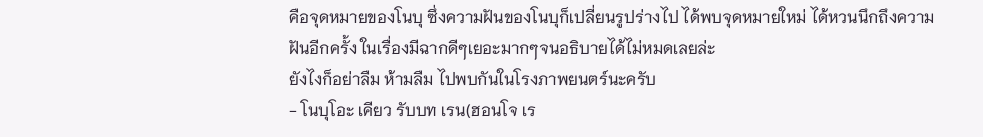คือจุดหมายของโนบุ ซึ่งความฝันของโนบุก็เปลี่ยนรูปร่างไป ได้พบจุดหมายใหม่ ได้หวนนึกถึงความฝันอีกครั้ง ในเรื่องมีฉากดีๆเยอะมากๆจนอธิบายได้ไม่หมดเลยล่ะ
ยังไงก็อย่าลืม ห้ามลืม ไปพบกันในโรงภาพยนตร์นะครับ
- โนบุโอะ เคียว รับบท เรน(ฮอนโจ เร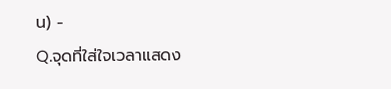น) -
Q.จุดที่ใส่ใจเวลาแสดง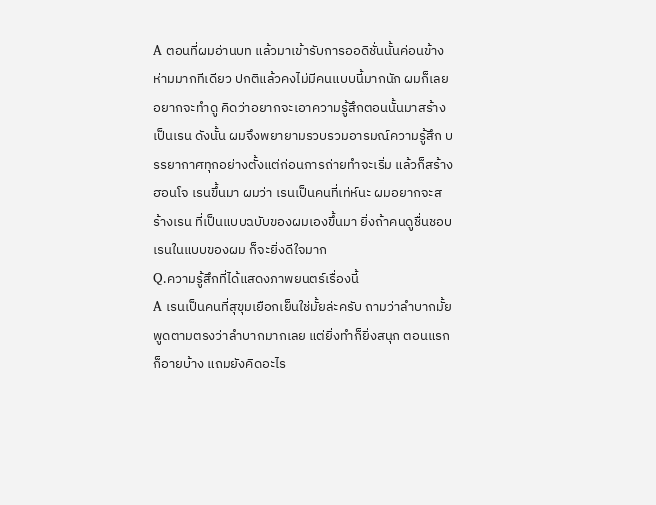A ตอนที่ผมอ่านบท แล้วมาเข้ารับการออดิชั่นนั้นค่อนข้างห่ามมากทีเดียว ปกติแล้วคงไม่มีคนแบบนี้มากนัก ผมก็เลยอยากจะทำดู คิดว่าอยากจะเอาความรู้สึกตอนนั้นมาสร้างเป็นเรน ดังนั้น ผมจึงพยายามรวบรวมอารมณ์ความรู้สึก บรรยากาศทุกอย่างตั้งแต่ก่อนการถ่ายทำจะเริ่ม แล้วก็สร้างฮอนโจ เรนขึ้นมา ผมว่า เรนเป็นคนที่เท่ห์นะ ผมอยากจะสร้างเรน ที่เป็นแบบฉบับของผมเองขึ้นมา ยิ่งถ้าคนดูชื่นชอบเรนในแบบของผม ก็จะยิ่งดีใจมาก
Q.ความรู้สึกที่ได้แสดงภาพยนตร์เรื่องนี้
A เรนเป็นคนที่สุขุมเยือกเย็นใช่มั้ยล่ะครับ ถามว่าลำบากมั้ย พูดตามตรงว่าลำบากมากเลย แต่ยิ่งทำก็ยิ่งสนุก ตอนแรกก็อายบ้าง แถมยังคิดอะไร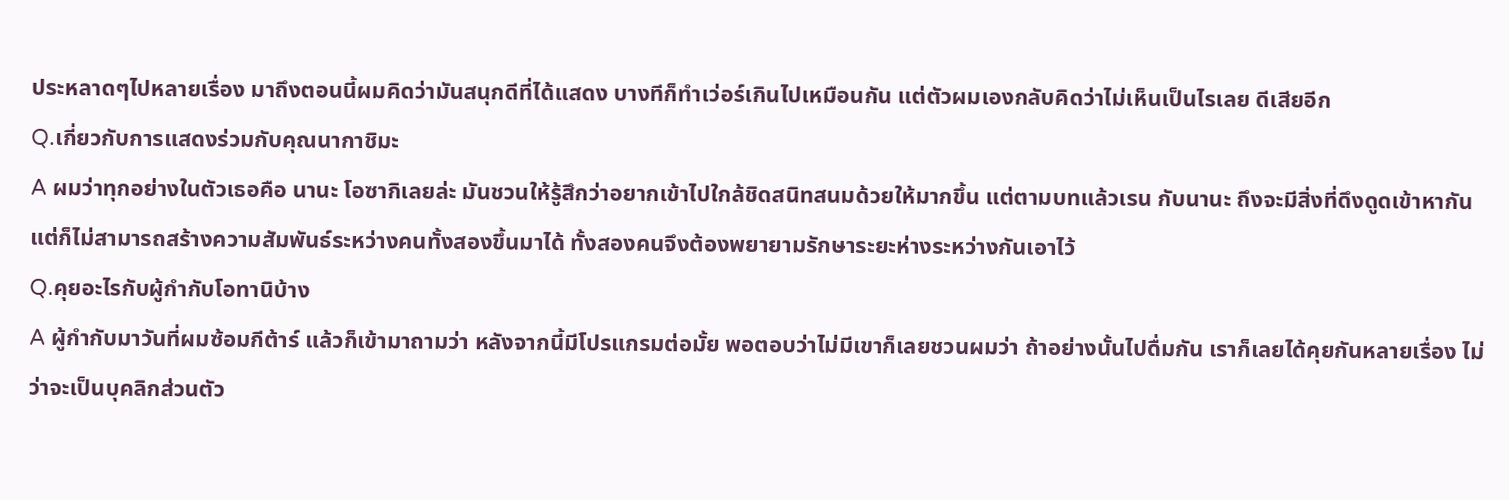ประหลาดๆไปหลายเรื่อง มาถึงตอนนี้ผมคิดว่ามันสนุกดีที่ได้แสดง บางทีก็ทำเว่อร์เกินไปเหมือนกัน แต่ตัวผมเองกลับคิดว่าไม่เห็นเป็นไรเลย ดีเสียอีก
Q.เกี่ยวกับการแสดงร่วมกับคุณนากาชิมะ
A ผมว่าทุกอย่างในตัวเธอคือ นานะ โอซากิเลยล่ะ มันชวนให้รู้สึกว่าอยากเข้าไปใกล้ชิดสนิทสนมด้วยให้มากขึ้น แต่ตามบทแล้วเรน กับนานะ ถึงจะมีสิ่งที่ดึงดูดเข้าหากัน แต่ก็ไม่สามารถสร้างความสัมพันธ์ระหว่างคนทั้งสองขึ้นมาได้ ทั้งสองคนจึงต้องพยายามรักษาระยะห่างระหว่างกันเอาไว้
Q.คุยอะไรกับผู้กำกับโอทานิบ้าง
A ผู้กำกับมาวันที่ผมซ้อมกีต้าร์ แล้วก็เข้ามาถามว่า หลังจากนี้มีโปรแกรมต่อมั้ย พอตอบว่าไม่มีเขาก็เลยชวนผมว่า ถ้าอย่างนั้นไปดื่มกัน เราก็เลยได้คุยกันหลายเรื่อง ไม่ว่าจะเป็นบุคลิกส่วนตัว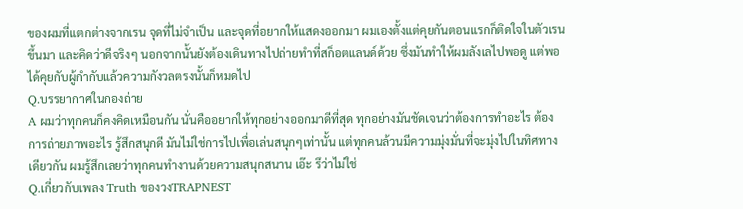ของผมที่แตกต่างจากเรน จุดที่ไม่จำเป็น และจุดที่อยากให้แสดงออกมา ผมเองตั้งแต่คุยกันตอนแรกก็ติดใจในตัวเรนขึ้นมา และคิดว่าดีจริงๆ นอกจากนั้นยังต้องเดินทางไปถ่ายทำที่สก็อตแลนด์ด้วย ซึ่งมันทำให้ผมลังเลไปพอดู แต่พอได้คุยกับผู้กำกับแล้วความกังวลตรงนั้นก็หมดไป
Q.บรรยากาศในกองถ่าย
A ผมว่าทุกคนก็คงคิดเหมือนกัน นั่นคืออยากให้ทุกอย่างออกมาดีที่สุด ทุกอย่างมันชัดเจนว่าต้องการทำอะไร ต้องการถ่ายภาพอะไร รู้สึกสนุกดี มันไม่ใช่การไปเพื่อเล่นสนุกๆเท่านั้น แต่ทุกคนล้วนมีความมุ่งมั่นที่จะมุ่งไปในทิศทางเดียวกัน ผมรู้สึกเลยว่าทุกคนทำงานด้วยความสนุกสนาน เอ๊ะ รึว่าไม่ใช่
Q.เกี่ยวกับเพลง Truth ของวงTRAPNEST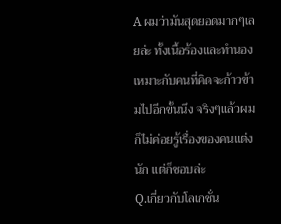A ผมว่ามันสุดยอดมากๆเลยล่ะ ทั้งเนื้อร้องและทำนอง เหมาะกับคนที่คิดจะก้าวข้ามไปอีกขั้นนึง จริงๆแล้วผมก็ไม่ค่อยรู้เรื่องของคนแต่งนัก แต่ก็ชอบล่ะ
Q.เกี่ยวกับโลเกชั่น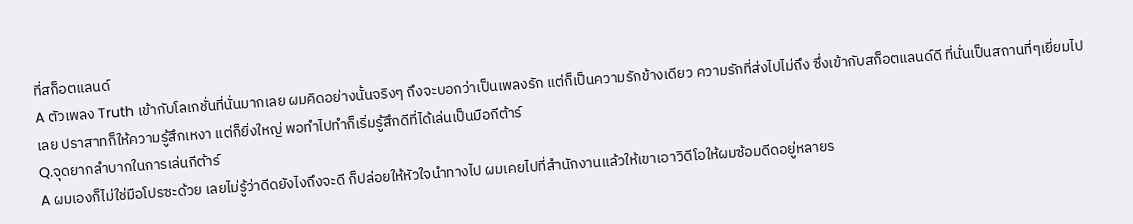ที่สก็อตแลนด์
A ตัวเพลง Truth เข้ากับโลเกชั่นที่นั่นมากเลย ผมคิดอย่างนั้นจริงๆ ถึงจะบอกว่าเป็นเพลงรัก แต่ก็เป็นความรักข้างเดียว ความรักที่ส่งไปไม่ถึง ซึ่งเข้ากับสก็อตแลนด์ดี ที่นั่นเป็นสถานที่ๆเยี่ยมไปเลย ปราสาทก็ให้ความรู้สึกเหงา แต่ก็ยิ่งใหญ่ พอทำไปทำก็เริ่มรู้สึกดีที่ได้เล่นเป็นมือกีต้าร์
Q.จุดยากลำบากในการเล่นกีต้าร์
A ผมเองก็ไม่ใช่มือโปรซะด้วย เลยไม่รู้ว่าดีดยังไงถึงจะดี ก็ปล่อยให้หัวใจนำทางไป ผมเคยไปที่สำนักงานแล้วให้เขาเอาวิดีโอให้ผมซ้อมดีดอยู่หลายร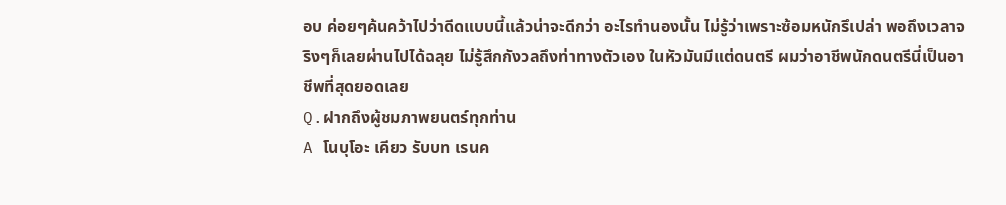อบ ค่อยๆค้นคว้าไปว่าดีดแบบนี้แล้วน่าจะดีกว่า อะไรทำนองนั้น ไม่รู้ว่าเพราะซ้อมหนักรึเปล่า พอถึงเวลาจริงๆก็เลยผ่านไปได้ฉลุย ไม่รู้สึกกังวลถึงท่าทางตัวเอง ในหัวมันมีแต่ดนตรี ผมว่าอาชีพนักดนตรีนี่เป็นอาชีพที่สุดยอดเลย
Q.ฝากถึงผู้ชมภาพยนตร์ทุกท่าน
A โนบุโอะ เคียว รับบท เรนค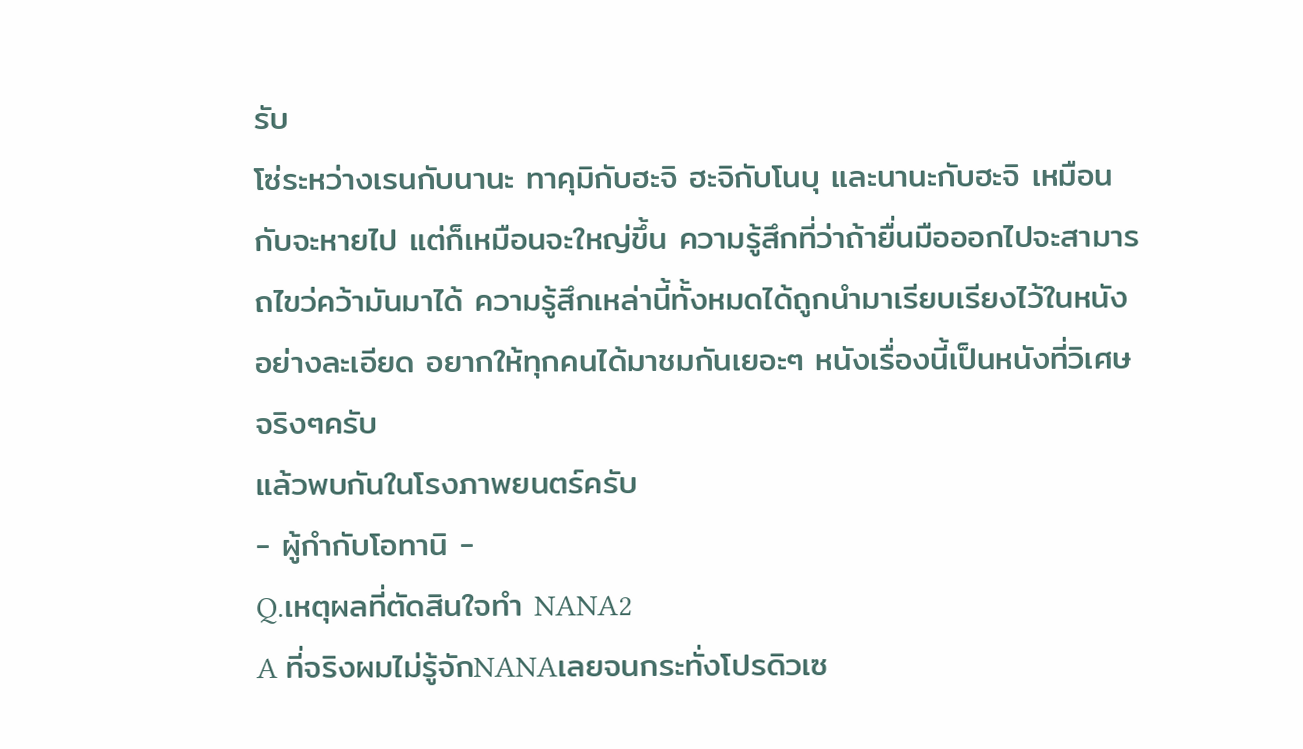รับ
โซ่ระหว่างเรนกับนานะ ทาคุมิกับฮะจิ ฮะจิกับโนบุ และนานะกับฮะจิ เหมือนกับจะหายไป แต่ก็เหมือนจะใหญ่ขึ้น ความรู้สึกที่ว่าถ้ายื่นมือออกไปจะสามารถไขว่คว้ามันมาได้ ความรู้สึกเหล่านี้ทั้งหมดได้ถูกนำมาเรียบเรียงไว้ในหนังอย่างละเอียด อยากให้ทุกคนได้มาชมกันเยอะๆ หนังเรื่องนี้เป็นหนังที่วิเศษจริงๆครับ
แล้วพบกันในโรงภาพยนตร์ครับ
- ผู้กำกับโอทานิ -
Q.เหตุผลที่ตัดสินใจทำ NANA2
A ที่จริงผมไม่รู้จักNANAเลยจนกระทั่งโปรดิวเซ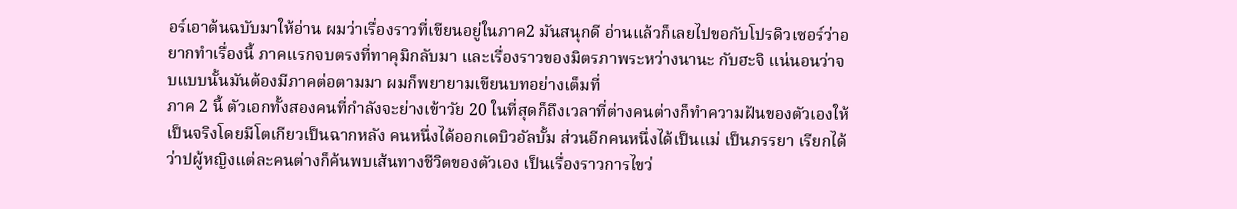อร์เอาต้นฉบับมาให้อ่าน ผมว่าเรื่องราวที่เขียนอยู่ในภาค2 มันสนุกดี อ่านแล้วก็เลยไปขอกับโปรดิวเซอร์ว่าอยากทำเรื่องนี้ ภาคแรกจบตรงที่ทาคุมิกลับมา และเรื่องราวของมิตรภาพระหว่างนานะ กับฮะจิ แน่นอนว่าจบแบบนั้นมันต้องมีภาคต่อตามมา ผมก็พยายามเขียนบทอย่างเต็มที่
ภาค 2 นี้ ตัวเอกทั้งสองคนที่กำลังจะย่างเข้าวัย 20 ในที่สุดก็ถึงเวลาที่ต่างคนต่างก็ทำความฝันของตัวเองให้เป็นจริงโดยมีโตเกียวเป็นฉากหลัง คนหนึ่งได้ออกเดบิวอัลบั้ม ส่วนอีกคนหนึ่งได้เป็นแม่ เป็นภรรยา เรียกได้ว่าปผู้หญิงแต่ละคนต่างก็ค้นพบเส้นทางชีวิตของตัวเอง เป็นเรื่องราวการไขว่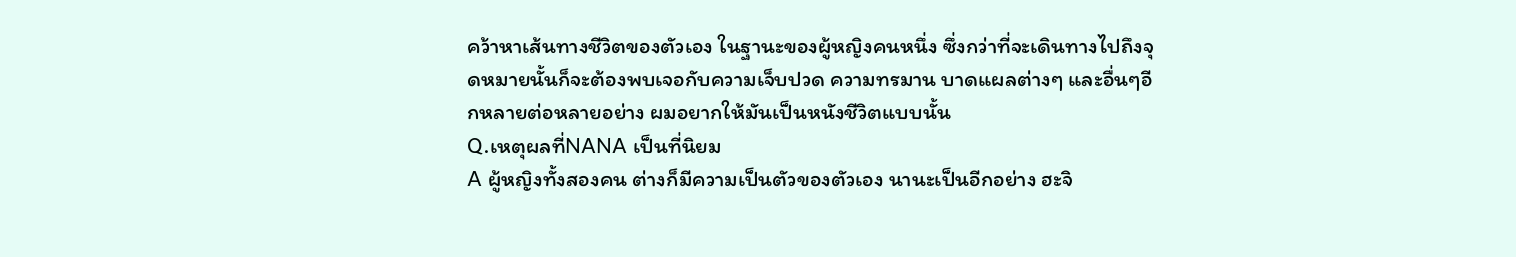คว้าหาเส้นทางชีวิตของตัวเอง ในฐานะของผู้หญิงคนหนึ่ง ซึ่งกว่าที่จะเดินทางไปถึงจุดหมายนั้นก็จะต้องพบเจอกับความเจ็บปวด ความทรมาน บาดแผลต่างๆ และอื่นๆอีกหลายต่อหลายอย่าง ผมอยากให้มันเป็นหนังชีวิตแบบนั้น
Q.เหตุผลที่NANA เป็นที่นิยม
A ผู้หญิงทั้งสองคน ต่างก็มีความเป็นตัวของตัวเอง นานะเป็นอีกอย่าง ฮะจิ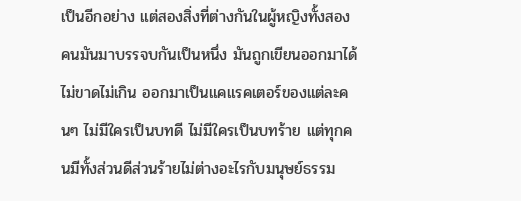เป็นอีกอย่าง แต่สองสิ่งที่ต่างกันในผู้หญิงทั้งสองคนมันมาบรรจบกันเป็นหนึ่ง มันถูกเขียนออกมาได้ไม่ขาดไม่เกิน ออกมาเป็นแคแรคเตอร์ของแต่ละคนๆ ไม่มีใครเป็นบทดี ไม่มีใครเป็นบทร้าย แต่ทุกคนมีทั้งส่วนดีส่วนร้ายไม่ต่างอะไรกับมนุษย์ธรรม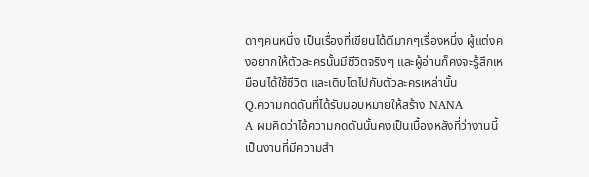ดาๆคนหนึ่ง เป็นเรื่องที่เขียนได้ดีมากๆเรื่องหนึ่ง ผู้แต่งคงอยากให้ตัวละครนั้นมีชีวิตจริงๆ และผู้อ่านก็คงจะรู้สึกเหมือนได้ใช้ชีวิต และเติบโตไปกับตัวละครเหล่านั้น
Q.ความกดดันที่ได้รับมอบหมายให้สร้าง NANA
A ผมคิดว่าไอ้ความกดดันนั้นคงเป็นเบื้องหลังที่ว่างานนี้เป็นงานที่มีความสำ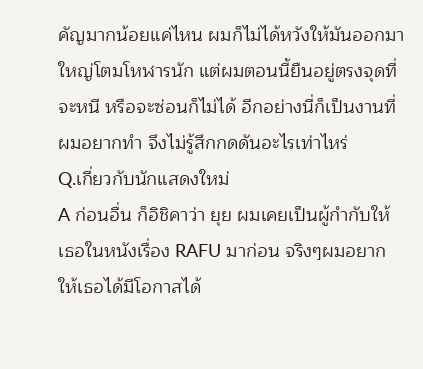คัญมากน้อยแค่ไหน ผมก็ไม่ได้หวังให้มันออกมาใหญ่โตมโหฬารนัก แต่ผมตอนนี้ยืนอยู่ตรงจุดที่จะหนี หรือจะซ่อนก็ไม่ได้ อีกอย่างนี่ก็เป็นงานที่ผมอยากทำ จึงไม่รู้สึกกดดันอะไรเท่าไหร่
Q.เกี่ยวกับนักแสดงใหม่
A ก่อนอื่น ก็อิชิคาว่า ยุย ผมเคยเป็นผู้กำกับให้เธอในหนังเรื่อง RAFU มาก่อน จริงๆผมอยากให้เธอได้มีโอกาสได้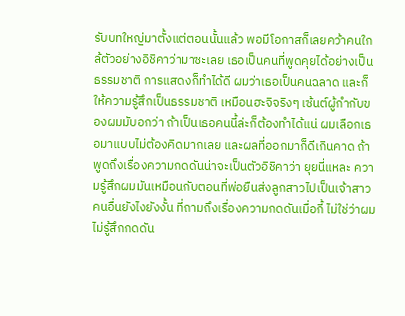รับบทใหญ่มาตั้งแต่ตอนนั้นแล้ว พอมีโอกาสก็เลยคว้าคนใกล้ตัวอย่างอิชิคาว่ามาซะเลย เธอเป็นคนที่พูดคุยได้อย่างเป็นธรรมชาติ การแสดงก็ทำได้ดี ผมว่าเธอเป็นคนฉลาด และก็ให้ความรู้สึกเป็นธรรมชาติ เหมือนฮะจิจริงๆ เซ้นต์ผู้กำกับของผมมับอกว่า ถ้าเป็นเธอคนนี้ล่ะก็ต้องทำได้แน่ ผมเลือกเธอมาแบบไม่ต้องคิดมากเลย และผลที่ออกมาก็ดีเกินคาด ถ้าพูดถึงเรื่องความกดดันน่าจะเป็นตัวอิชิคาว่า ยุยนี่แหละ ความรู้สึกผมมันเหมือนกับตอนที่พ่อยืนส่งลูกสาวไปเป็นเจ้าสาวคนอื่นยังไงยังงั้น ที่ถามถึงเรื่องความกดดันเมื่อกี้ ไม่ใช่ว่าผมไม่รู้สึกกดดัน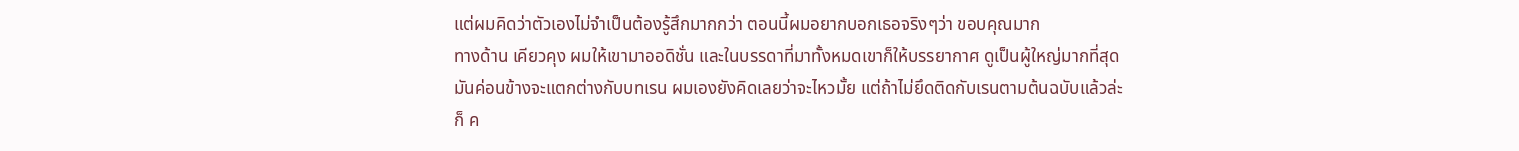แต่ผมคิดว่าตัวเองไม่จำเป็นต้องรู้สึกมากกว่า ตอนนี้ผมอยากบอกเธอจริงๆว่า ขอบคุณมาก
ทางด้าน เคียวคุง ผมให้เขามาออดิชั่น และในบรรดาที่มาทั้งหมดเขาก็ให้บรรยากาศ ดูเป็นผู้ใหญ่มากที่สุด มันค่อนข้างจะแตกต่างกับบทเรน ผมเองยังคิดเลยว่าจะไหวมั้ย แต่ถ้าไม่ยึดติดกับเรนตามต้นฉบับแล้วล่ะก็ ค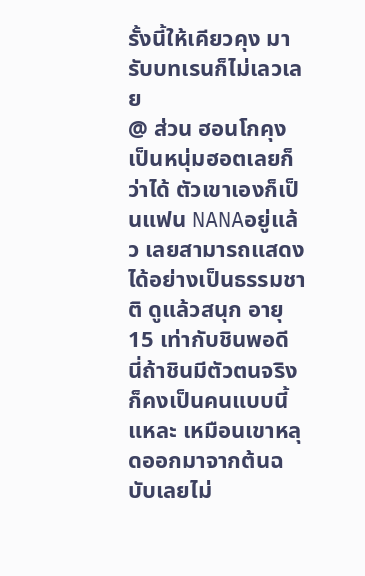รั้งนี้ให้เคียวคุง มารับบทเรนก็ไม่เลวเลย
@ ส่วน ฮอนโกคุง เป็นหนุ่มฮอตเลยก็ว่าได้ ตัวเขาเองก็เป็นแฟน NANAอยู่แล้ว เลยสามารถแสดงได้อย่างเป็นธรรมชาติ ดูแล้วสนุก อายุ15 เท่ากับชินพอดี นี่ถ้าชินมีตัวตนจริงก็คงเป็นคนแบบนี้แหละ เหมือนเขาหลุดออกมาจากต้นฉบับเลยไม่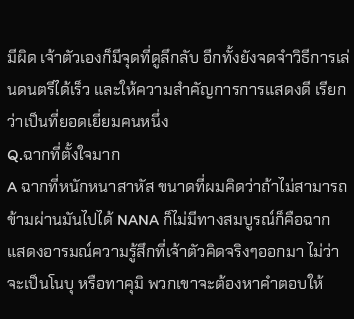มีผิด เจ้าตัวเองก็มีจุดที่ดูลึกลับ อีกทั้งยังจดจำวิธีการเล่นดนตรีได้เร็ว และให้ความสำคัญการการแสดงดี เรียกว่าเป็นที่ยอดเยี่ยมคนหนึ่ง
Q.ฉากที่ตั้งใจมาก
A ฉากที่หนักหนาสาหัส ขนาดที่ผมคิดว่าถ้าไม่สามารถข้ามผ่านมันไปได้ NANA ก็ไม่มีทางสมบูรณ์ก็คือฉาก แสดงอารมณ์ความรู้สึกที่เจ้าตัวคิดจริงๆออกมา ไม่ว่าจะเป็นโนบุ หรือทาคุมิ พวกเขาจะต้องหาคำตอบให้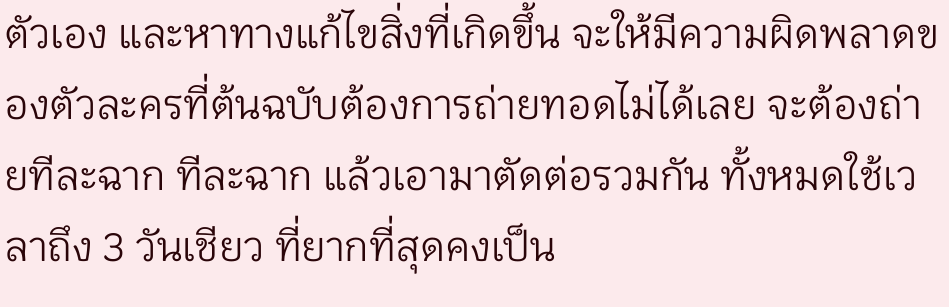ตัวเอง และหาทางแก้ไขสิ่งที่เกิดขึ้น จะให้มีความผิดพลาดของตัวละครที่ต้นฉบับต้องการถ่ายทอดไม่ได้เลย จะต้องถ่ายทีละฉาก ทีละฉาก แล้วเอามาตัดต่อรวมกัน ทั้งหมดใช้เวลาถึง 3 วันเชียว ที่ยากที่สุดคงเป็น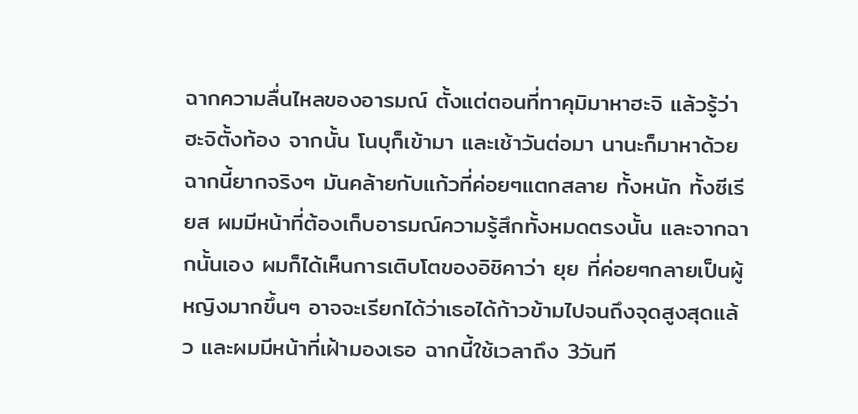ฉากความลื่นไหลของอารมณ์ ตั้งแต่ตอนที่ทาคุมิมาหาฮะจิ แล้วรู้ว่าฮะจิตั้งท้อง จากนั้น โนบุก็เข้ามา และเช้าวันต่อมา นานะก็มาหาด้วย ฉากนี้ยากจริงๆ มันคล้ายกับแก้วที่ค่อยๆแตกสลาย ทั้งหนัก ทั้งซีเรียส ผมมีหน้าที่ต้องเก็บอารมณ์ความรู้สึกทั้งหมดตรงนั้น และจากฉากนั้นเอง ผมก็ได้เห็นการเติบโตของอิชิคาว่า ยุย ที่ค่อยๆกลายเป็นผู้หญิงมากขึ้นๆ อาจจะเรียกได้ว่าเธอได้ก้าวข้ามไปจนถึงจุดสูงสุดแล้ว และผมมีหน้าที่เฝ้ามองเธอ ฉากนี้ใช้เวลาถึง 3วันที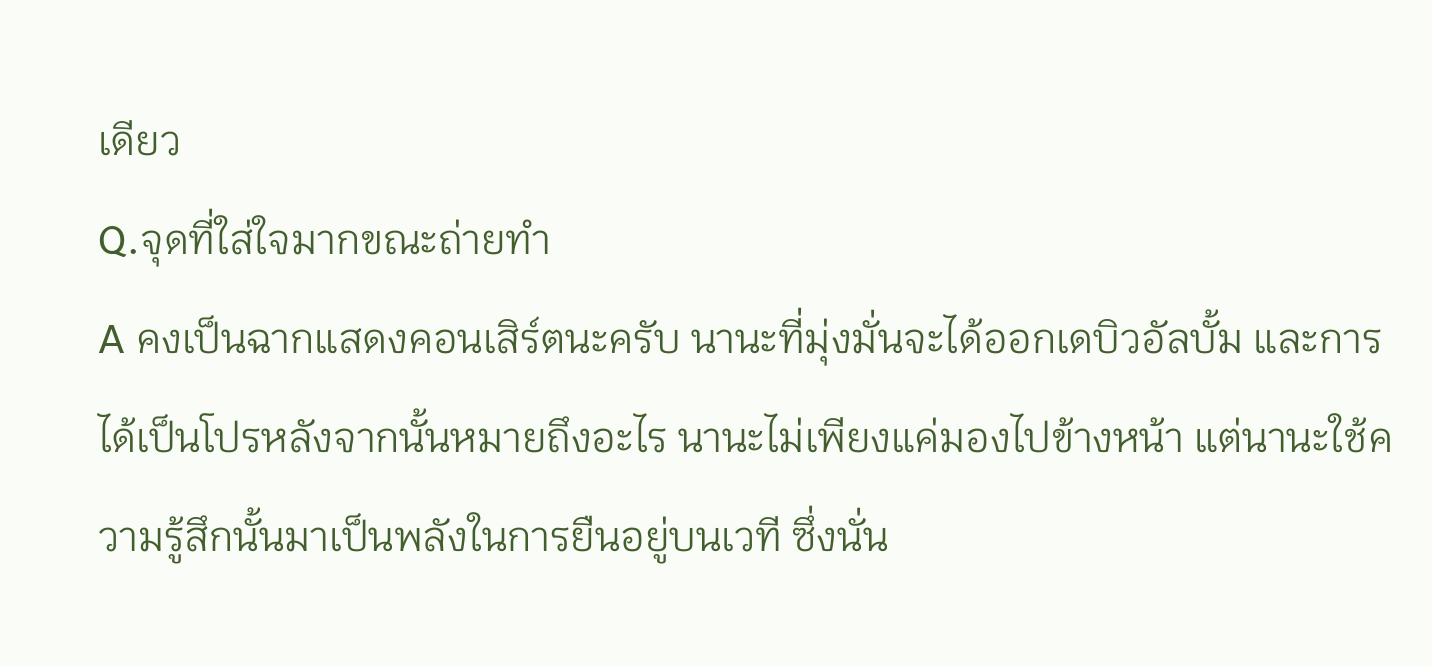เดียว
Q.จุดที่ใส่ใจมากขณะถ่ายทำ
A คงเป็นฉากแสดงคอนเสิร์ตนะครับ นานะที่มุ่งมั่นจะได้ออกเดบิวอัลบั้ม และการได้เป็นโปรหลังจากนั้นหมายถึงอะไร นานะไม่เพียงแค่มองไปข้างหน้า แต่นานะใช้ความรู้สึกนั้นมาเป็นพลังในการยืนอยู่บนเวที ซึ่งนั่น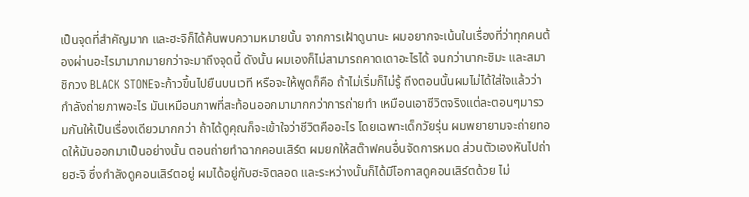เป็นจุดที่สำคัญมาก และฮะจิก็ได้ค้นพบความหมายนั้น จากการเฝ้าดูนานะ ผมอยากจะเน้นในเรื่องที่ว่าทุกคนต้องผ่านอะไรมามากมายกว่าจะมาถึงจุดนี้ ดังนั้น ผมเองก็ไม่สามารถคาดเดาอะไรได้ จนกว่านากะชิมะ และสมาชิกวง BLACK STONEจะก้าวขึ้นไปยืนบนเวที หรือจะให้พูดก็คือ ถ้าไม่เริ่มก็ไม่รู้ ถึงตอนนั้นผมไม่ได้ใส่ใจแล้วว่ากำลังถ่ายภาพอะไร มันเหมือนภาพที่สะท้อนออกมามากกว่าการถ่ายทำ เหมือนเอาชีวิตจริงแต่ละตอนๆมารวมกันให้เป็นเรื่องเดียวมากกว่า ถ้าได้ดูคุณก็จะเข้าใจว่าชีวิตคืออะไร โดยเฉพาะเด็กวัยรุ่น ผมพยายามจะถ่ายทอดให้มันออกมาเป็นอย่างนั้น ตอนถ่ายทำฉากคอนเสิร์ต ผมยกให้สต๊าฟคนอื่นจัดการหมด ส่วนตัวเองหันไปถ่ายฮะจิ ซึ่งกำลังดูคอนเสิร์ตอยู่ ผมได้อยู่กับฮะจิตลอด และระหว่างนั้นก็ได้มีโอกาสดูคอนเสิร์ตด้วย ไม่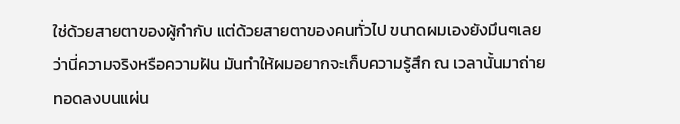ใช่ด้วยสายตาของผู้กำกับ แต่ด้วยสายตาของคนทั่วไป ขนาดผมเองยังมึนๆเลยว่านี่ความจริงหรือความฝัน มันทำให้ผมอยากจะเก็บความรู้สึก ณ เวลานั้นมาถ่ายทอดลงบนแผ่น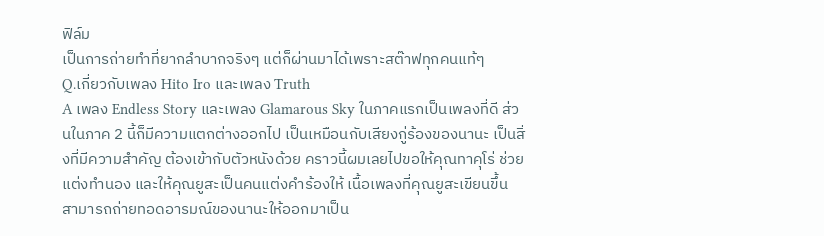ฟิล์ม
เป็นการถ่ายทำที่ยากลำบากจริงๆ แต่ก็ผ่านมาได้เพราะสต๊าฟทุกคนแท้ๆ
Q.เกี่ยวกับเพลง Hito Iro และเพลง Truth
A เพลง Endless Story และเพลง Glamarous Sky ในภาคแรกเป็นเพลงที่ดี ส่วนในภาค 2 นี้ก็มีความแตกต่างออกไป เป็นเหมือนกับเสียงกู่ร้องของนานะ เป็นสิ่งที่มีความสำคัญ ต้องเข้ากับตัวหนังด้วย คราวนี้ผมเลยไปขอให้คุณทาคุโร่ ช่วยแต่งทำนอง และให้คุณยูสะเป็นคนแต่งคำร้องให้ เนื้อเพลงที่คุณยูสะเขียนขึ้น สามารถถ่ายทอดอารมณ์ของนานะให้ออกมาเป็น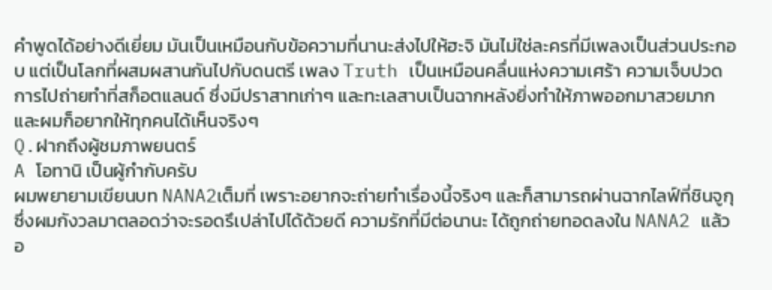คำพูดได้อย่างดีเยี่ยม มันเป็นเหมือนกับข้อความที่นานะส่งไปให้ฮะจิ มันไม่ใช่ละครที่มีเพลงเป็นส่วนประกอบ แต่เป็นโลกที่ผสมผสานกันไปกับดนตรี เพลง Truth เป็นเหมือนคลื่นแห่งความเศร้า ความเจ็บปวด การไปถ่ายทำที่สก็อตแลนด์ ซึ่งมีปราสาทเก่าๆ และทะเลสาบเป็นฉากหลังยิ่งทำให้ภาพออกมาสวยมาก และผมก็อยากให้ทุกคนได้เห็นจริงๆ
Q.ฝากถึงผู้ชมภาพยนตร์
A โอทานิ เป็นผู้กำกับครับ
ผมพยายามเขียนบท NANA2เต็มที่ เพราะอยากจะถ่ายทำเรื่องนี้จริงๆ และก็สามารถผ่านฉากไลฟ์ที่ชินจูกุ ซึ่งผมกังวลมาตลอดว่าจะรอดรึเปล่าไปได้ด้วยดี ความรักที่มีต่อนานะ ได้ถูกถ่ายทอดลงใน NANA2 แล้ว อ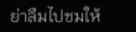ย่าลืมไปชมให้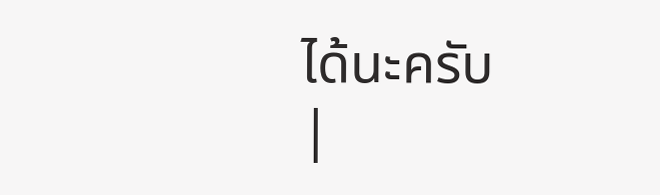ได้นะครับ
|